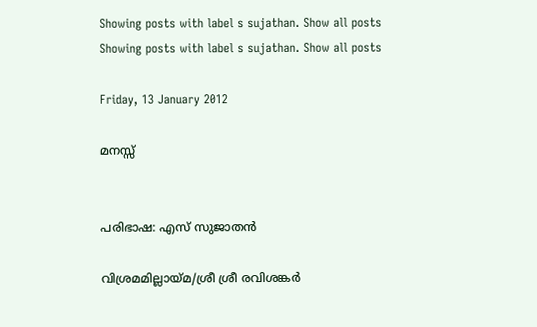Showing posts with label s sujathan. Show all posts
Showing posts with label s sujathan. Show all posts

Friday, 13 January 2012

മനസ്സ്


പരിഭാഷ: എസ് സുജാതൻ

വിശ്രമമില്ലായ്മ/ശ്രീ ശ്രീ രവിശങ്കർ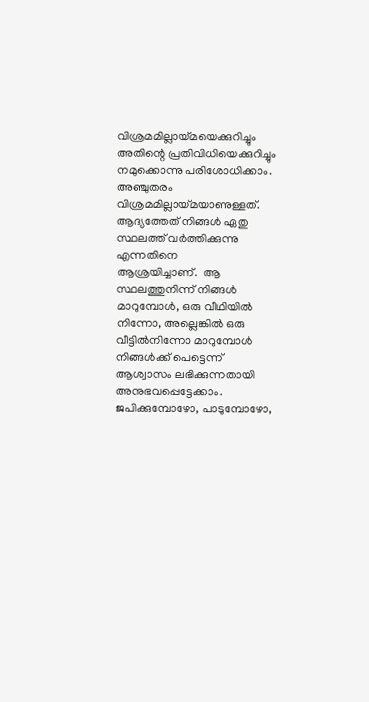വിശ്രമമില്ലായ്മയെക്കുറിച്ചും അതിന്റെ പ്രതിവിധിയെക്കുറിച്ചും
നമുക്കൊന്നു പരിശോധിക്കാം.  അഞ്ചുതരം വിശ്രമമില്ലായ്മയാണുള്ളത്‌.
ആദ്യത്തേത്‌ നിങ്ങൾ ഏതു സ്ഥലത്ത്‌ വർത്തിക്കുന്നു എന്നതിനെ
ആശ്രയിച്ചാണ്‌.  ആ സ്ഥലത്തുനിന്ന്‌ നിങ്ങൾ മാറുമ്പോൾ, ഒരു വീഥിയിൽ
നിന്നോ, അല്ലെങ്കിൽ ഒരു വീട്ടിൽനിന്നോ മാറുമ്പോൾ നിങ്ങൾക്ക്‌ പെട്ടെന്ന്‌
ആശ്വാസം ലഭിക്കുന്നതായി അനുഭവപ്പെട്ടേക്കാം.  ജപിക്കുമ്പോഴോ, പാടുമ്പോഴോ,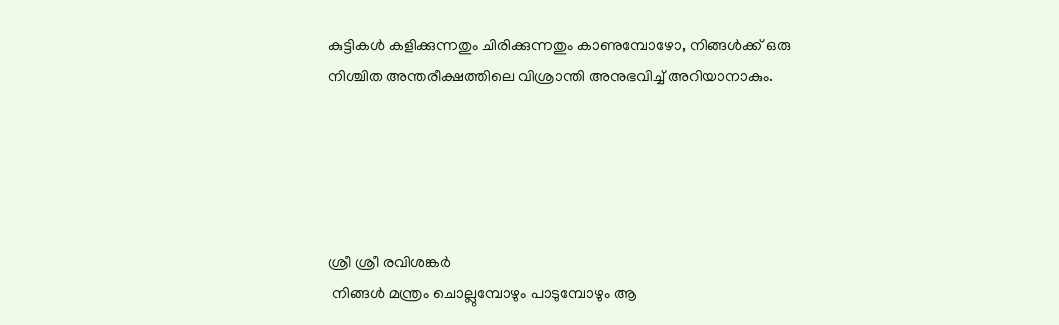കുട്ടികൾ കളിക്കുന്നതും ചിരിക്കുന്നതും കാണുമ്പോഴോ, നിങ്ങൾക്ക്‌ ഒരു
നിശ്ചിത അന്തരീക്ഷത്തിലെ വിശ്രാന്തി അനുഭവിച്ച്‌ അറിയാനാകും.





ശ്രീ ശ്രീ രവിശങ്കർ
 നിങ്ങൾ മന്ത്രം ചൊല്ലുമ്പോഴും പാടുമ്പോഴും ആ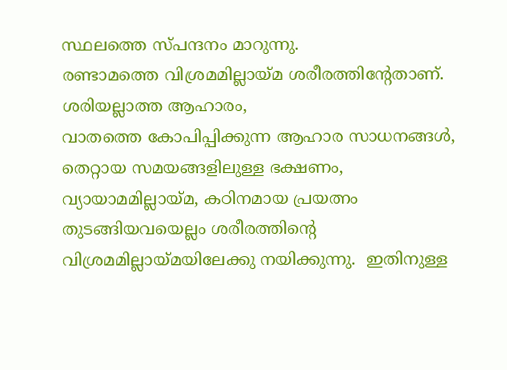സ്ഥലത്തെ സ്പന്ദനം മാറുന്നു.
രണ്ടാമത്തെ വിശ്രമമില്ലായ്മ ശരീരത്തിന്റേതാണ്‌.  ശരിയല്ലാത്ത ആഹാരം,
വാതത്തെ കോപിപ്പിക്കുന്ന ആഹാര സാധനങ്ങൾ, തെറ്റായ സമയങ്ങളിലുള്ള ഭക്ഷണം,
വ്യായാമമില്ലായ്മ, കഠിനമായ പ്രയത്നം തുടങ്ങിയവയെല്ലം ശരീരത്തിന്റെ
വിശ്രമമില്ലായ്മയിലേക്കു നയിക്കുന്നു.  ഇതിനുള്ള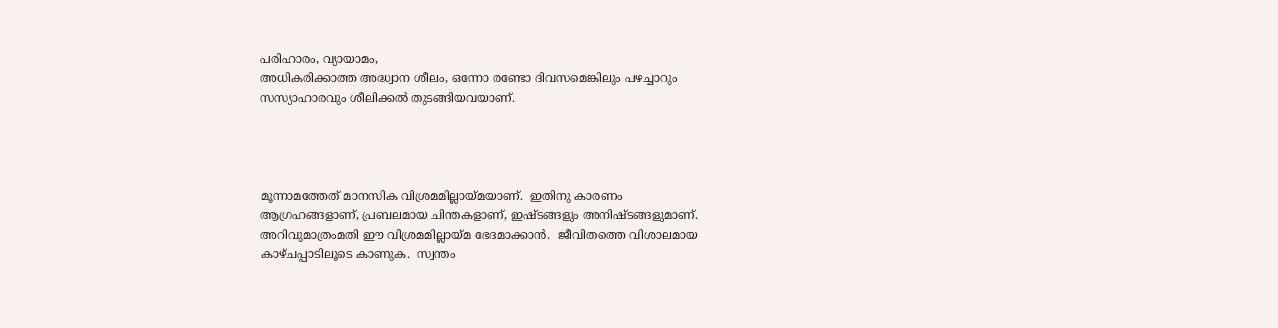പരിഹാരം, വ്യായാമം,
അധികരിക്കാത്ത അദ്ധ്വാന ശീലം, ഒന്നോ രണ്ടോ ദിവസമെങ്കിലും പഴച്ചാറും
സസ്യാഹാരവും ശീലിക്കൽ തുടങ്ങിയവയാണ്‌.




മൂന്നാമത്തേത്‌ മാനസിക വിശ്രമമില്ലായ്മയാണ്‌.  ഇതിനു കാരണം
ആഗ്രഹങ്ങളാണ്‌, പ്രബലമായ ചിന്തകളാണ്‌, ഇഷ്ടങ്ങളും അനിഷ്ടങ്ങളുമാണ്‌.
അറിവുമാത്രംമതി ഈ വിശ്രമമില്ലായ്മ ഭേദമാക്കാൻ.  ജീവിതത്തെ വിശാലമായ
കാഴ്ചപ്പാടിലൂടെ കാണുക.  സ്വന്തം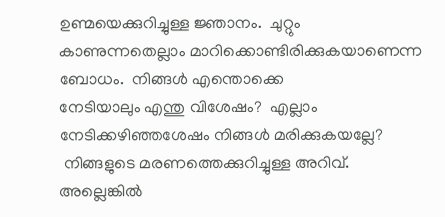ഉണ്മയെക്കുറിച്ചുള്ള ജ്ഞാനം.  ചുറ്റും
കാണുന്നതെല്ലാം മാറിക്കൊണ്ടിരിക്കുകയാണെന്ന ബോധം.  നിങ്ങൾ എന്തൊക്കെ
നേടിയാലും എന്തു വിശേഷം?  എല്ലാം നേടിക്കഴിഞ്ഞശേഷം നിങ്ങൾ മരിക്കുകയല്ലേ?
 നിങ്ങളുടെ മരണത്തെക്കുറിച്ചുള്ള അറിവ്‌. അല്ലെങ്കിൽ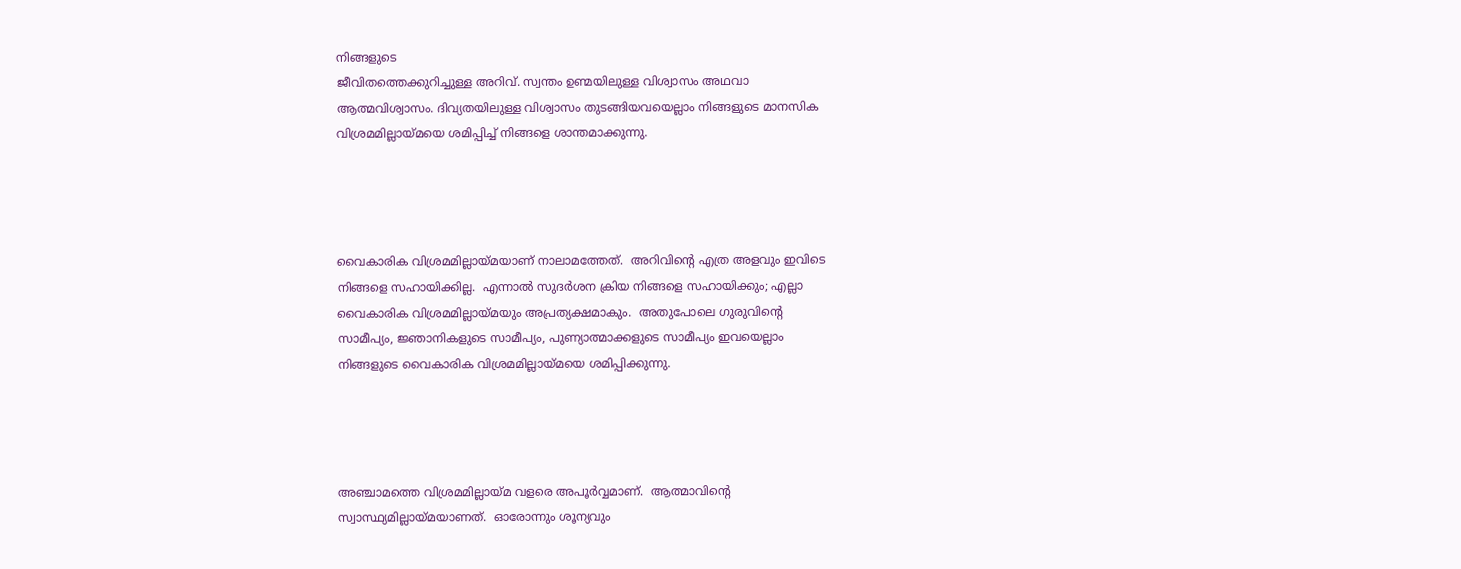നിങ്ങളുടെ
ജീവിതത്തെക്കുറിച്ചുള്ള അറിവ്‌. സ്വന്തം ഉണ്മയിലുള്ള വിശ്വാസം അഥവാ
ആത്മവിശ്വാസം. ദിവ്യതയിലുള്ള വിശ്വാസം തുടങ്ങിയവയെല്ലാം നിങ്ങളുടെ മാനസിക
വിശ്രമമില്ലായ്മയെ ശമിപ്പിച്ച്‌ നിങ്ങളെ ശാന്തമാക്കുന്നു.




വൈകാരിക വിശ്രമമില്ലായ്മയാണ്‌ നാലാമത്തേത്‌.  അറിവിന്റെ എത്ര അളവും ഇവിടെ
നിങ്ങളെ സഹായിക്കില്ല.  എന്നാൽ സുദർശന ക്രിയ നിങ്ങളെ സഹായിക്കും; എല്ലാ
വൈകാരിക വിശ്രമമില്ലായ്മയും അപ്രത്യക്ഷമാകും.  അതുപോലെ ഗുരുവിന്റെ
സാമീപ്യം, ജ്ഞാനികളുടെ സാമീപ്യം, പുണ്യാത്മാക്കളുടെ സാമീപ്യം ഇവയെല്ലാം
നിങ്ങളുടെ വൈകാരിക വിശ്രമമില്ലായ്മയെ ശമിപ്പിക്കുന്നു.




അഞ്ചാമത്തെ വിശ്രമമില്ലായ്മ വളരെ അപൂർവ്വമാണ്‌.  ആത്മാവിന്റെ
സ്വാസ്ഥ്യമില്ലായ്മയാണത്‌.  ഓരോന്നും ശൂന്യവും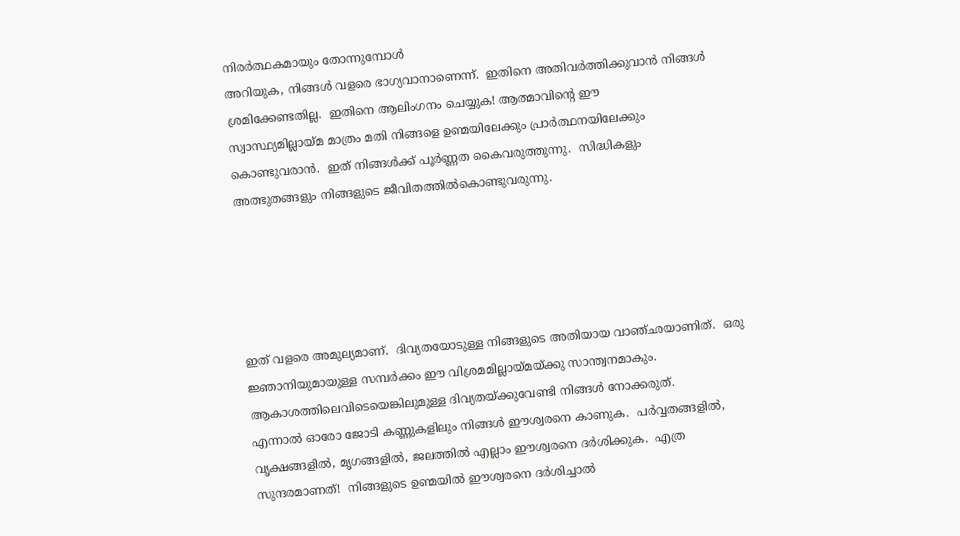നിരർത്ഥകമായും തോന്നുമ്പോൾ
അറിയുക, നിങ്ങൾ വളരെ ഭാഗ്യവാനാണെന്ന്‌.  ഇതിനെ അതിവർത്തിക്കുവാൻ നിങ്ങൾ
ശ്രമിക്കേണ്ടതില്ല.  ഇതിനെ ആലിംഗനം ചെയ്യുക! ആത്മാവിന്റെ ഈ
സ്വാസ്ഥ്യമില്ലായ്മ മാത്രം മതി നിങ്ങളെ ഉണ്മയിലേക്കും പ്രാർത്ഥനയിലേക്കും
കൊണ്ടുവരാൻ.  ഇത്‌ നിങ്ങൾക്ക്‌ പൂർണ്ണത കൈവരുത്തുന്നു.  സിദ്ധികളും
അത്ഭുതങ്ങളും നിങ്ങളുടെ ജീവിതത്തിൽകൊണ്ടുവരുന്നു.





ഇത്‌ വളരെ അമുല്യമാണ്‌.  ദിവ്യതയോടുള്ള നിങ്ങളുടെ അതിയായ വാഞ്ഛയാണിത്‌.  ഒരു
ജ്ഞാനിയുമായുള്ള സമ്പർക്കം ഈ വിശ്രമമില്ലായ്മയ്ക്കു സാന്ത്വനമാകും.
ആകാശത്തിലെവിടെയെങ്കിലുമുള്ള ദിവ്യതയ്ക്കുവേണ്ടി നിങ്ങൾ നോക്കരുത്‌.
എന്നാൽ ഓരോ ജോടി കണ്ണുകളിലും നിങ്ങൾ ഈശ്വരനെ കാണുക.  പർവ്വതങ്ങളിൽ,
വൃക്ഷങ്ങളിൽ, മൃഗങ്ങളിൽ, ജലത്തിൽ എല്ലാം ഈശ്വരനെ ദർശിക്കുക.  എത്ര
സുന്ദരമാണത്‌!  നിങ്ങളുടെ ഉണ്മയിൽ ഈശ്വരനെ ദർശിച്ചാൽ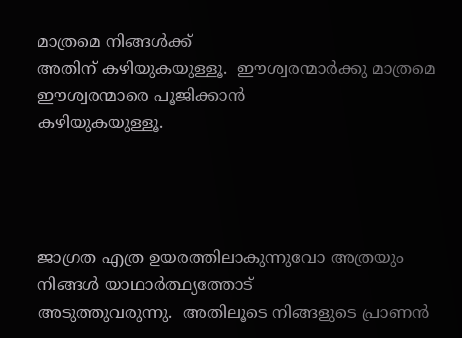മാത്രമെ നിങ്ങൾക്ക്‌
അതിന്‌ കഴിയുകയുള്ളൂ.  ഈശ്വരന്മാർക്കു മാത്രമെ ഈശ്വരന്മാരെ പൂജിക്കാൻ
കഴിയുകയുള്ളൂ.




ജാഗ്രത എത്ര ഉയരത്തിലാകുന്നുവോ അത്രയും നിങ്ങൾ യാഥാർത്ഥ്യത്തോട്‌
അടുത്തുവരുന്നു.  അതിലൂടെ നിങ്ങളുടെ പ്രാണൻ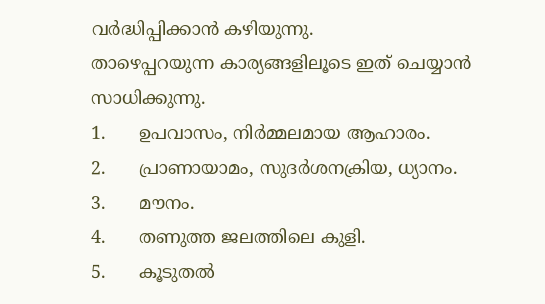വർദ്ധിപ്പിക്കാൻ കഴിയുന്നു.
താഴെപ്പറയുന്ന കാര്യങ്ങളിലൂടെ ഇത്‌ ചെയ്യാൻ സാധിക്കുന്നു.
1.      ഉപവാസം, നിർമ്മലമായ ആഹാരം.
2.      പ്രാണായാമം, സുദർശനക്രിയ, ധ്യാനം.
3.      മൗനം.
4.      തണുത്ത ജലത്തിലെ കുളി.
5.      കൂടുതൽ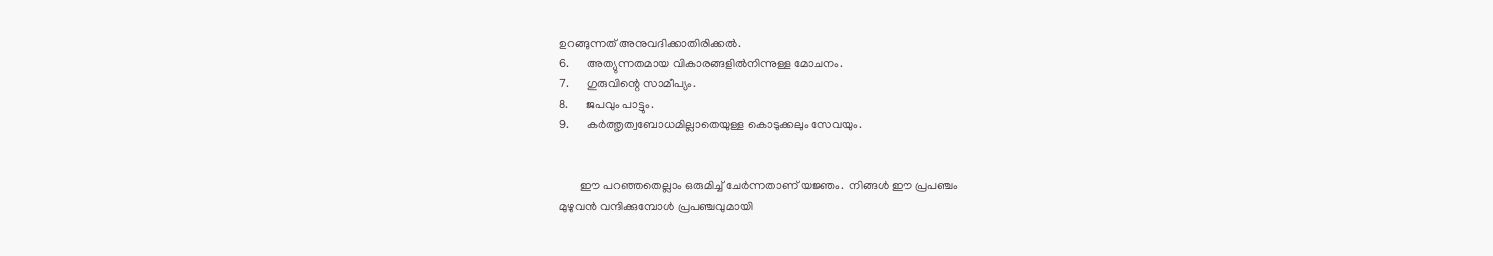ഉറങ്ങുന്നത്‌ അനുവദിക്കാതിരിക്കൽ.
6.      അത്യുന്നതമായ വികാരങ്ങളിൽനിന്നുള്ള മോചനം.
7.      ഗുരുവിന്റെ സാമീപ്യം.
8.      ജപവും പാട്ടും.
9.      കർത്തൃത്വബോധമില്ലാതെയുള്ള കൊടുക്കലും സേവയും.


       ഈ പറഞ്ഞതെല്ലാം ഒരുമിച്ച്‌ ചേർന്നതാണ്‌ യജ്ഞം.  നിങ്ങൾ ഈ പ്രപഞ്ചം
മുഴുവൻ വന്ദിക്കുമ്പോൾ പ്രപഞ്ചവുമായി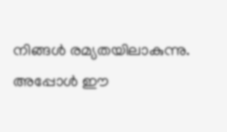നിങ്ങൾ രമ്യതയിലാകുന്നു.  അപ്പോൾ ഈ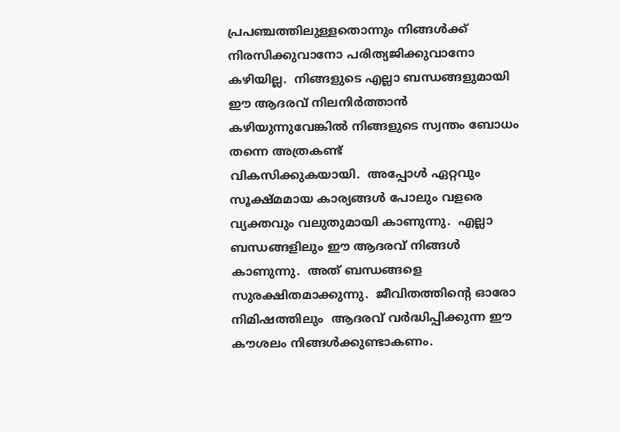പ്രപഞ്ചത്തിലുള്ളതൊന്നും നിങ്ങൾക്ക്‌ നിരസിക്കുവാനോ പരിത്യജിക്കുവാനോ
കഴിയില്ല.  നിങ്ങളുടെ എല്ലാ ബന്ധങ്ങളുമായി ഈ ആദരവ്‌ നിലനിർത്താൻ
കഴിയുന്നുവേങ്കിൽ നിങ്ങളുടെ സ്വന്തം ബോധം തന്നെ അത്രകണ്ട്‌
വികസിക്കുകയായി.  അപ്പോൾ ഏറ്റവും സൂക്ഷ്മമായ കാര്യങ്ങൾ പോലും വളരെ
വ്യക്തവും വലുതുമായി കാണുന്നു.  എല്ലാ ബന്ധങ്ങളിലും ഈ ആദരവ്‌ നിങ്ങൾ
കാണുന്നു.  അത്‌ ബന്ധങ്ങളെ സുരക്ഷിതമാക്കുന്നു.  ജീവിതത്തിന്റെ ഓരോ നിമിഷത്തിലും  ആദരവ്‌ വർദ്ധിപ്പിക്കുന്ന ഈ കൗശലം നിങ്ങൾക്കുണ്ടാകണം.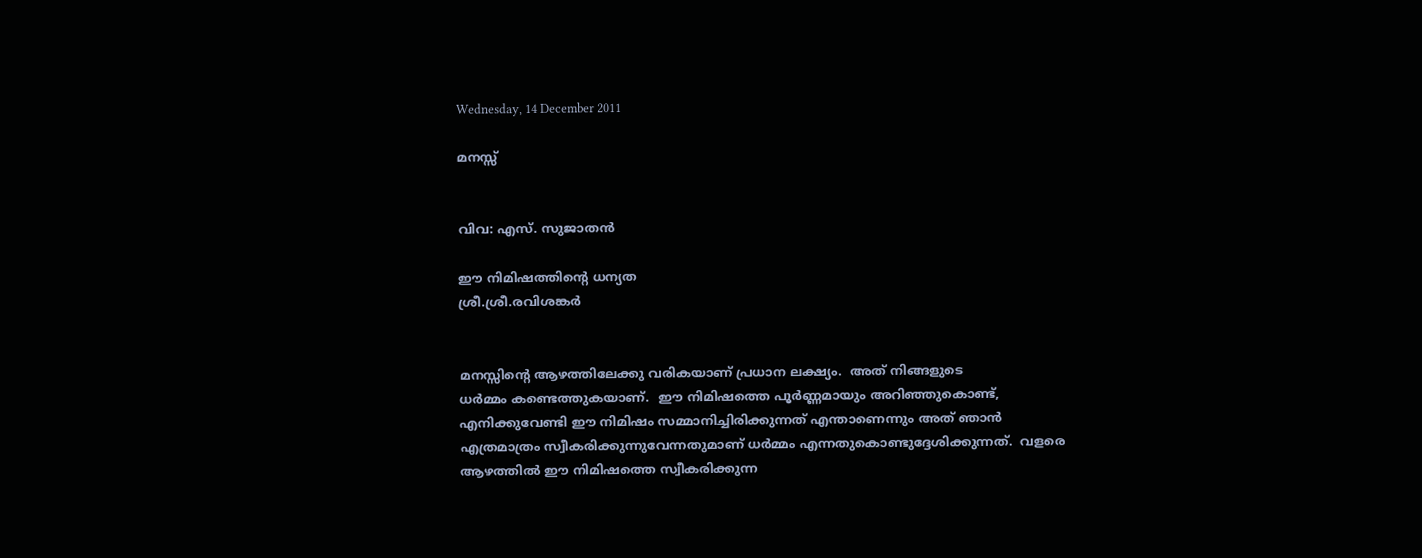Wednesday, 14 December 2011

മനസ്സ്


വിവ: എസ്‌. സുജാതൻ

ഈ നിമിഷത്തിന്റെ ധന്യത
ശ്രീ.ശ്രീ.രവിശങ്കർ


മനസ്സിന്റെ ആഴത്തിലേക്കു വരികയാണ്‌ പ്രധാന ലക്ഷ്യം.  അത്‌ നിങ്ങളുടെ
ധർമ്മം കണ്ടെത്തുകയാണ്‌.  ഈ നിമിഷത്തെ പൂർണ്ണമായും അറിഞ്ഞുകൊണ്ട്‌,
എനിക്കുവേണ്ടി ഈ നിമിഷം സമ്മാനിച്ചിരിക്കുന്നത്‌ എന്താണെന്നും അത്‌ ഞാൻ
എത്രമാത്രം സ്വീകരിക്കുന്നുവേന്നതുമാണ്‌ ധർമ്മം എന്നതുകൊണ്ടുദ്ദേശിക്കുന്നത്‌.  വളരെ ആഴത്തിൽ ഈ നിമിഷത്തെ സ്വീകരിക്കുന്ന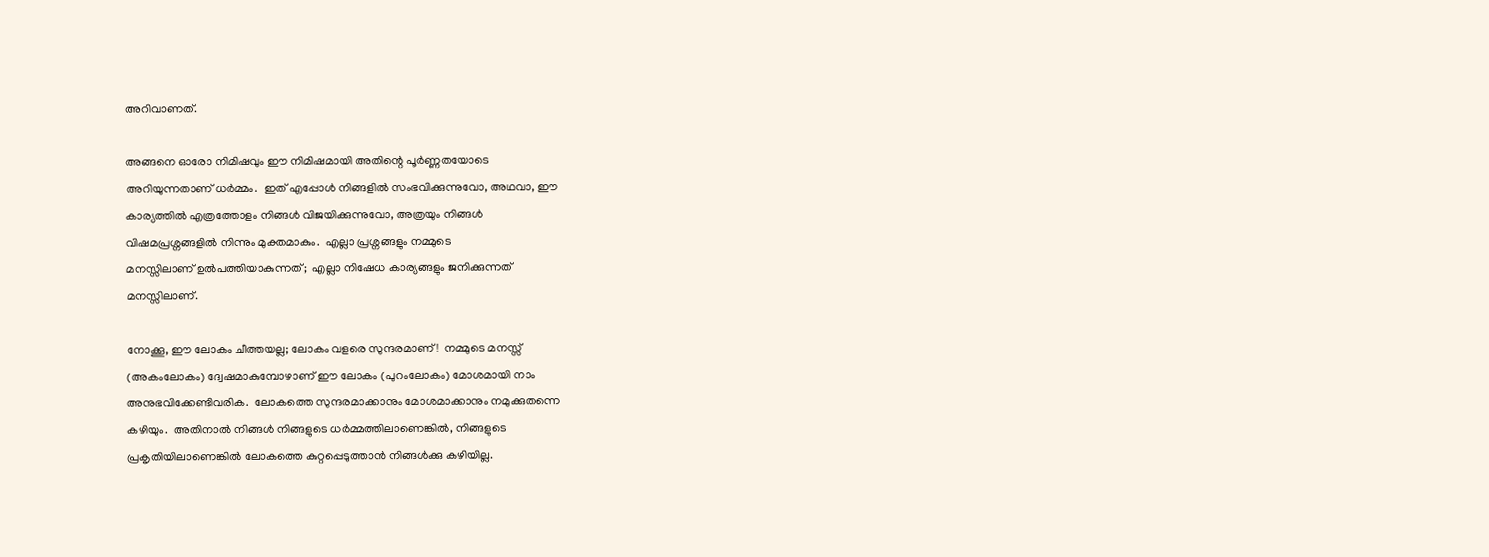അറിവാണത്‌.

അങ്ങനെ ഓരോ നിമിഷവും ഈ നിമിഷമായി അതിന്റെ പൂർണ്ണതയോടെ
അറിയുന്നതാണ്‌ ധർമ്മം.  ഇത്‌ എപ്പോൾ നിങ്ങളിൽ സംഭവിക്കുന്നുവോ, അഥവാ, ഈ
കാര്യത്തിൽ എത്രത്തോളം നിങ്ങൾ വിജയിക്കുന്നുവോ, അത്രയും നിങ്ങൾ
വിഷമപ്രശ്നങ്ങളിൽ നിന്നും മുക്തമാകും.  എല്ലാ പ്രശ്നങ്ങളും നമ്മുടെ
മനസ്സിലാണ്‌ ഉൽപത്തിയാകുന്നത്‌;  എല്ലാ നിഷേധ കാര്യങ്ങളും ജനിക്കുന്നത്‌
മനസ്സിലാണ്‌.

നോക്കൂ, ഈ ലോകം ചീത്തയല്ല; ലോകം വളരെ സുന്ദരമാണ്‌!  നമ്മുടെ മനസ്സ്‌
(അകംലോകം) ദ്വേഷമാകുമ്പോഴാണ്‌ ഈ ലോകം (പുറംലോകം) മോശമായി നാം
അനുഭവിക്കേണ്ടിവരിക.  ലോകത്തെ സുന്ദരമാക്കാനും മോശമാക്കാനും നമുക്കുതന്നെ
കഴിയും.  അതിനാൽ നിങ്ങൾ നിങ്ങളുടെ ധർമ്മത്തിലാണെങ്കിൽ, നിങ്ങളുടെ
പ്രകൃതിയിലാണെങ്കിൽ ലോകത്തെ കുറ്റപ്പെടുത്താൻ നിങ്ങൾക്കു കഴിയില്ല.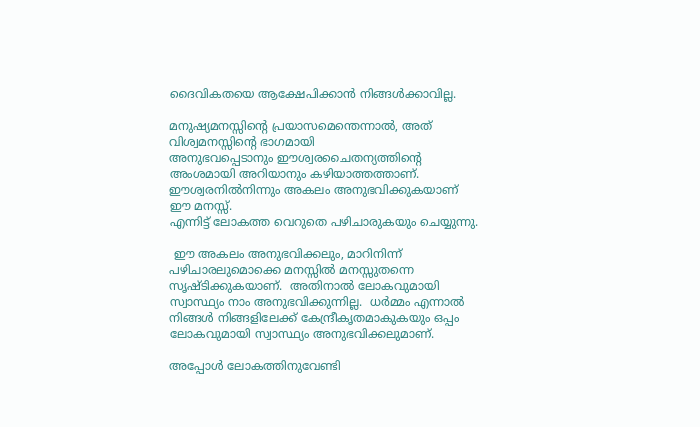ദൈവികതയെ ആക്ഷേപിക്കാൻ നിങ്ങൾക്കാവില്ല.

മനുഷ്യമനസ്സിന്റെ പ്രയാസമെന്തെന്നാൽ, അത്‌ വിശ്വമനസ്സിന്റെ ഭാഗമായി
അനുഭവപ്പെടാനും ഈശ്വരചൈതന്യത്തിന്റെ അംശമായി അറിയാനും കഴിയാത്തത്താണ്‌.
ഈശ്വരനിൽനിന്നും അകലം അനുഭവിക്കുകയാണ്‌ ഈ മനസ്സ്‌.
എന്നിട്ട്‌ ലോകത്ത വെറുതെ പഴിചാരുകയും ചെയ്യുന്നു.

 ഈ അകലം അനുഭവിക്കലും, മാറിനിന്ന്‌ പഴിചാരലുമൊക്കെ മനസ്സിൽ മനസ്സുതന്നെ സൃഷ്ടിക്കുകയാണ്‌.  അതിനാൽ ലോകവുമായി സ്വാസ്ഥ്യം നാം അനുഭവിക്കുന്നില്ല.  ധർമ്മം എന്നാൽ നിങ്ങൾ നിങ്ങളിലേക്ക്‌ കേന്ദ്രീകൃതമാകുകയും ഒപ്പം ലോകവുമായി സ്വാസ്ഥ്യം അനുഭവിക്കലുമാണ്‌.

അപ്പോൾ ലോകത്തിനുവേണ്ടി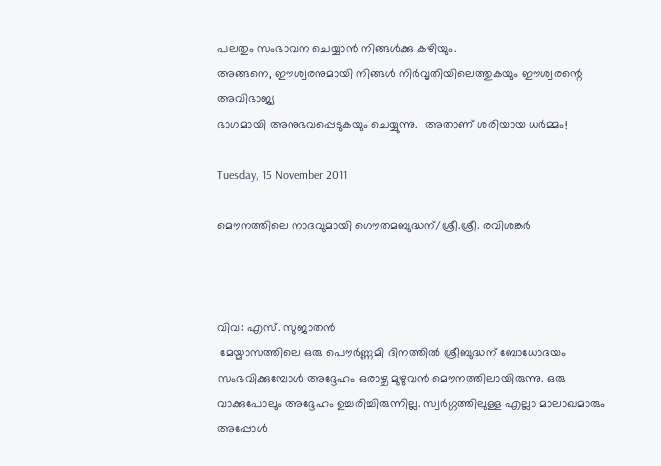പലതും സംഭാവന ചെയ്യാൻ നിങ്ങൾക്കു കഴിയും.
അങ്ങനെ, ഈശ്വരനുമായി നിങ്ങൾ നിർവൃതിയിലെത്തുകയും ഈശ്വരന്റെ അവിഭാജ്യ
ഭാഗമായി അനുഭവപ്പെടുകയും ചെയ്യുന്നു.  അതാണ്‌ ശരിയായ ധർമ്മം!

Tuesday, 15 November 2011

മൌനത്തിലെ നാദവുമായി ഗൌതമബുദ്ധന്/ശ്രീ.ശ്രീ. രവിശങ്കർ



വിവ: എസ്‌. സുജാതന്‍
 മേയ്മാസത്തിലെ ഒരു പൌര്‍ണ്ണമി ദിനത്തില്‍ ശ്രീബുദ്ധന്‌ ബോധോദയം സംഭവിക്കുമ്പോള്‍ അദ്ദേഹം ഒരാഴ്ച മുഴുവന്‍ മൌനത്തിലായിരുന്നു. ഒരു വാക്കുപോലും അദ്ദേഹം ഉച്ചരിച്ചിരുന്നില്ല. സ്വര്‍ഗ്ഗത്തിലുള്ള എല്ലാ മാലാഖമാരും അപ്പോള്‍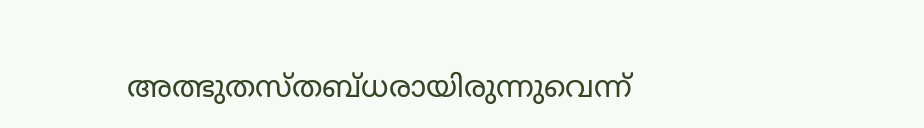അത്ഭുതസ്തബ്ധരായിരുന്നുവെന്ന്‌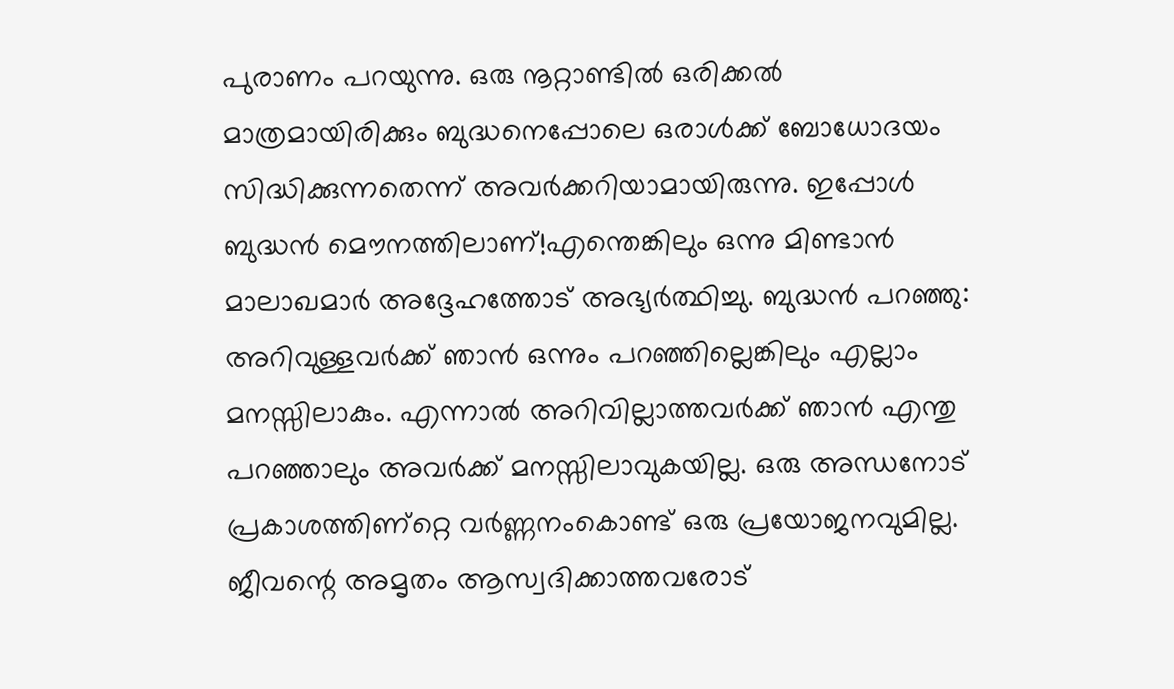പുരാണം പറയുന്നു. ഒരു നൂറ്റാണ്ടില്‍ ഒരിക്കല്‍ മാത്രമായിരിക്കും ബുദ്ധനെപ്പോലെ ഒരാള്‍ക്ക്‌ ബോധോദയം സിദ്ധിക്കുന്നതെന്ന്‌ അവര്‍ക്കറിയാമായിരുന്നു. ഇപ്പോള്‍ ബുദ്ധന്‍ മൌനത്തിലാണ്‌!എന്തെങ്കിലും ഒന്നു മിണ്ടാന്‍ മാലാഖമാര്‍ അദ്ദേഹത്തോട്‌ അഭ്യര്‍ത്ഥിച്ചു. ബുദ്ധന്‍ പറഞ്ഞു: അറിവുള്ളവര്‍ക്ക്‌ ഞാന്‍ ഒന്നും പറഞ്ഞില്ലെങ്കിലും എല്ലാം മനസ്സിലാകും. എന്നാല്‍ അറിവില്ലാത്തവര്‍ക്ക്‌ ഞാന്‍ എന്തു പറഞ്ഞാലും അവര്‍ക്ക്‌ മനസ്സിലാവുകയില്ല. ഒരു അന്ധനോട്‌ പ്രകാശത്തിണ്റ്റെ വര്‍ണ്ണനംകൊണ്ട്‌ ഒരു പ്രയോജനവുമില്ല. ജീവന്റെ അമൃതം ആസ്വദിക്കാത്തവരോട്‌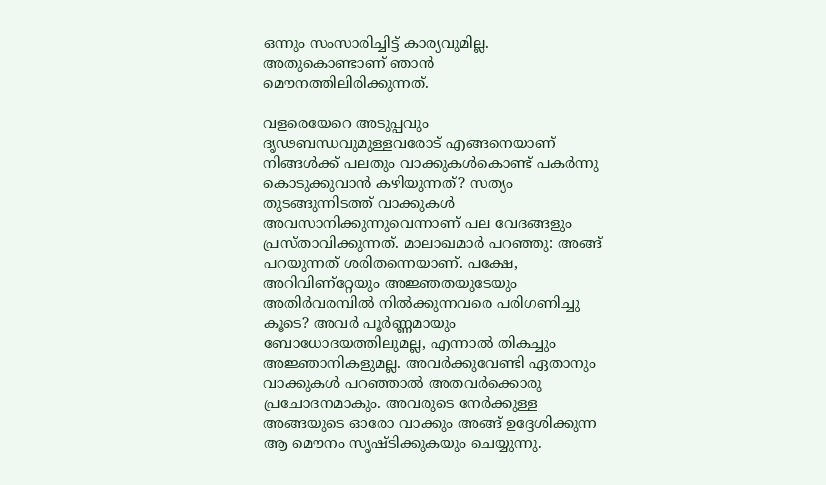ഒന്നും സംസാരിച്ചിട്ട്‌ കാര്യവുമില്ല. അതുകൊണ്ടാണ്‌ ഞാന്‍ മൌനത്തിലിരിക്കുന്നത്‌.

വളരെയേറെ അടുപ്പവും ദൃഢബന്ധവുമുള്ളവരോട്‌ എങ്ങനെയാണ്‌ നിങ്ങള്‍ക്ക്‌ പലതും വാക്കുകള്‍കൊണ്ട്‌ പകര്‍ന്നു കൊടുക്കുവാന്‍ കഴിയുന്നത്‌? സത്യം തുടങ്ങുന്നിടത്ത്‌ വാക്കുകള്‍ അവസാനിക്കുന്നുവെന്നാണ്‌ പല വേദങ്ങളും പ്രസ്താവിക്കുന്നത്‌. മാലാഖമാര്‍ പറഞ്ഞു: അങ്ങ്‌ പറയുന്നത്‌ ശരിതന്നെയാണ്‌. പക്ഷേ, അറിവിണ്റ്റേയും അജ്ഞതയുടേയും അതിര്‍വരമ്പില്‍ നില്‍ക്കുന്നവരെ പരിഗണിച്ചു കൂടെ? അവര്‍ പൂര്‍ണ്ണമായും ബോധോദയത്തിലുമല്ല, എന്നാല്‍ തികച്ചും അജ്ഞാനികളുമല്ല. അവര്‍ക്കുവേണ്ടി ഏതാനും വാക്കുകള്‍ പറഞ്ഞാല്‍ അതവര്‍ക്കൊരു പ്രചോദനമാകും. അവരുടെ നേര്‍ക്കുള്ള അങ്ങയുടെ ഓരോ വാക്കും അങ്ങ്‌ ഉദ്ദേശിക്കുന്ന ആ മൌനം സൃഷ്ടിക്കുകയും ചെയ്യുന്നു.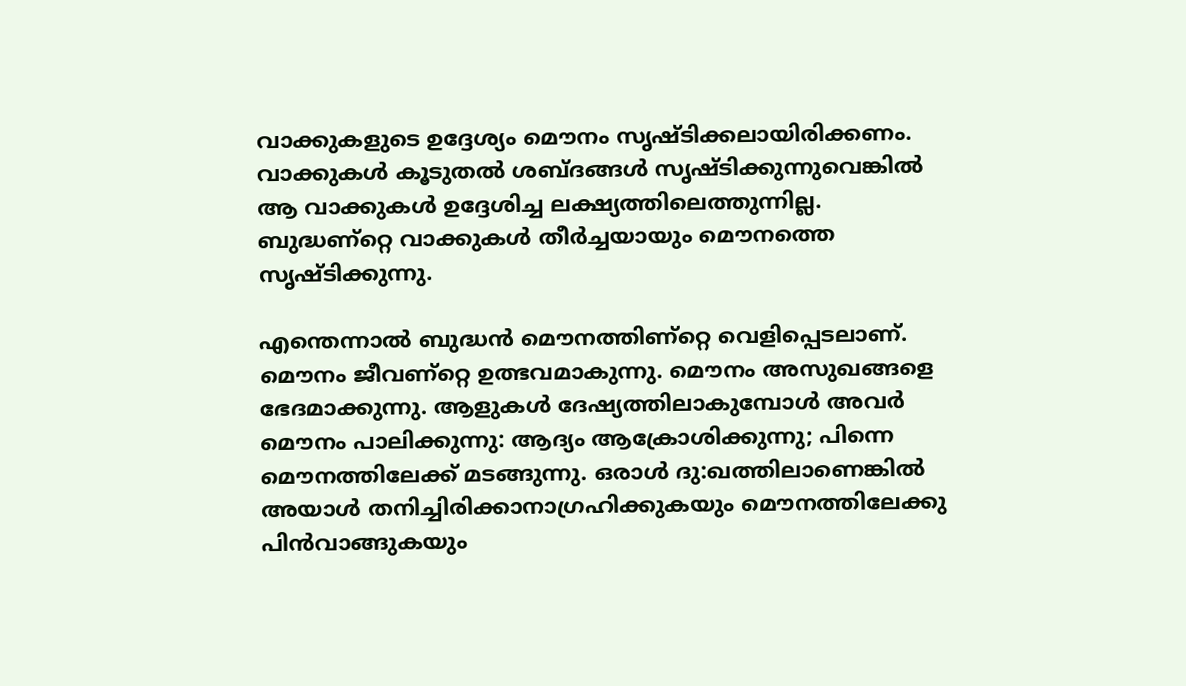വാക്കുകളുടെ ഉദ്ദേശ്യം മൌനം സൃഷ്ടിക്കലായിരിക്കണം. വാക്കുകള്‍ കൂടുതല്‍ ശബ്ദങ്ങള്‍ സൃഷ്ടിക്കുന്നുവെങ്കില്‍ ആ വാക്കുകള്‍ ഉദ്ദേശിച്ച ലക്ഷ്യത്തിലെത്തുന്നില്ല. ബുദ്ധണ്റ്റെ വാക്കുകള്‍ തീര്‍ച്ചയായും മൌനത്തെ സൃഷ്ടിക്കുന്നു.

എന്തെന്നാല്‍ ബുദ്ധന്‍ മൌനത്തിണ്റ്റെ വെളിപ്പെടലാണ്‌. മൌനം ജീവണ്റ്റെ ഉത്ഭവമാകുന്നു. മൌനം അസുഖങ്ങളെ ഭേദമാക്കുന്നു. ആളുകള്‍ ദേഷ്യത്തിലാകുമ്പോള്‍ അവര്‍ മൌനം പാലിക്കുന്നു: ആദ്യം ആക്രോശിക്കുന്നു; പിന്നെ മൌനത്തിലേക്ക്‌ മടങ്ങുന്നു. ഒരാള്‍ ദു:ഖത്തിലാണെങ്കില്‍ അയാള്‍ തനിച്ചിരിക്കാനാഗ്രഹിക്കുകയും മൌനത്തിലേക്കു പിന്‍വാങ്ങുകയും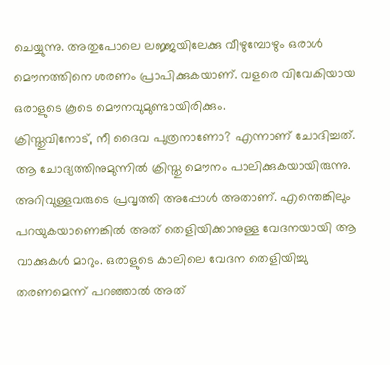ചെയ്യുന്നു. അതുപോലെ ലജ്ജയിലേക്കു വീഴുമ്പോഴും ഒരാള്‍ മൌനത്തിനെ ശരണം പ്രാപിക്കുകയാണ്‌. വളരെ വിവേകിയായ ഒരാളുടെ കൂടെ മൌനവുമുണ്ടായിരിക്കും.
ക്രിസ്തുവിനോട്‌, നീ ദൈവ പുത്രനാണോ? എന്നാണ്‌ ചോദിച്ചത്‌. ആ ചോദ്യത്തിനുമുന്നില്‍ ക്രിസ്തു മൌനം പാലിക്കുകയായിരുന്നു. അറിവുള്ളവരുടെ പ്രവൃത്തി അപ്പോള്‍ അതാണ്‌. എന്തെങ്കിലും പറയുകയാണെങ്കില്‍ അത്‌ തെളിയിക്കാനുള്ള വേദനയായി ആ വാക്കുകള്‍ മാറും. ഒരാളുടെ കാലിലെ വേദന തെളിയിച്ചു തരണമെന്ന്‌ പറഞ്ഞാല്‍ അത്‌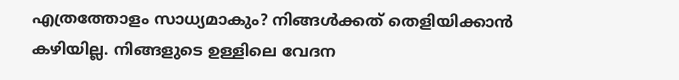എത്രത്തോളം സാധ്യമാകും? നിങ്ങള്‍ക്കത്‌ തെളിയിക്കാന്‍ കഴിയില്ല. നിങ്ങളുടെ ഉള്ളിലെ വേദന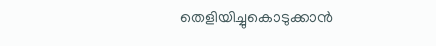തെളിയിച്ചുകൊടുക്കാന്‍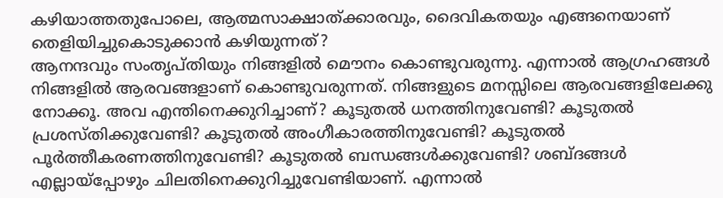കഴിയാത്തതുപോലെ, ആത്മസാക്ഷാത്ക്കാരവും, ദൈവികതയും എങ്ങനെയാണ്‌ തെളിയിച്ചുകൊടുക്കാന്‍ കഴിയുന്നത്‌?
ആനന്ദവും സംതൃപ്തിയും നിങ്ങളില്‍ മൌനം കൊണ്ടുവരുന്നു. എന്നാല്‍ ആഗ്രഹങ്ങള്‍ നിങ്ങളില്‍ ആരവങ്ങളാണ്‌ കൊണ്ടുവരുന്നത്‌. നിങ്ങളുടെ മനസ്സിലെ ആരവങ്ങളിലേക്കു നോക്കൂ. അവ എന്തിനെക്കുറിച്ചാണ്‌? കൂടുതല്‍ ധനത്തിനുവേണ്ടി? കൂടുതല്‍ പ്രശസ്തിക്കുവേണ്ടി? കൂടുതല്‍ അംഗീകാരത്തിനുവേണ്ടി? കൂടുതല്‍ പൂര്‍ത്തീകരണത്തിനുവേണ്ടി? കൂടുതല്‍ ബന്ധങ്ങള്‍ക്കുവേണ്ടി? ശബ്ദങ്ങള്‍ എല്ലായ്പ്പോഴും ചിലതിനെക്കുറിച്ചുവേണ്ടിയാണ്‌. എന്നാല്‍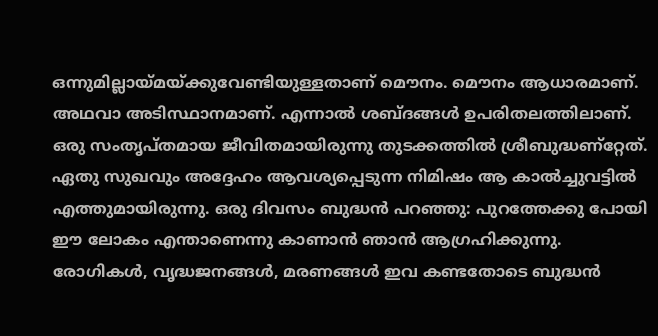ഒന്നുമില്ലായ്മയ്ക്കുവേണ്ടിയുള്ളതാണ്‌ മൌനം. മൌനം ആധാരമാണ്‌. അഥവാ അടിസ്ഥാനമാണ്‌. എന്നാല്‍ ശബ്ദങ്ങള്‍ ഉപരിതലത്തിലാണ്‌. ഒരു സംതൃപ്തമായ ജീവിതമായിരുന്നു തുടക്കത്തില്‍ ശ്രീബുദ്ധണ്റ്റേത്‌. ഏതു സുഖവും അദ്ദേഹം ആവശ്യപ്പെടുന്ന നിമിഷം ആ കാല്‍ച്ചുവട്ടില്‍ എത്തുമായിരുന്നു. ഒരു ദിവസം ബുദ്ധന്‍ പറഞ്ഞു: പുറത്തേക്കു പോയി ഈ ലോകം എന്താണെന്നു കാണാന്‍ ഞാന്‍ ആഗ്രഹിക്കുന്നു. രോഗികള്‍, വൃദ്ധജനങ്ങള്‍, മരണങ്ങള്‍ ഇവ കണ്ടതോടെ ബുദ്ധന്‍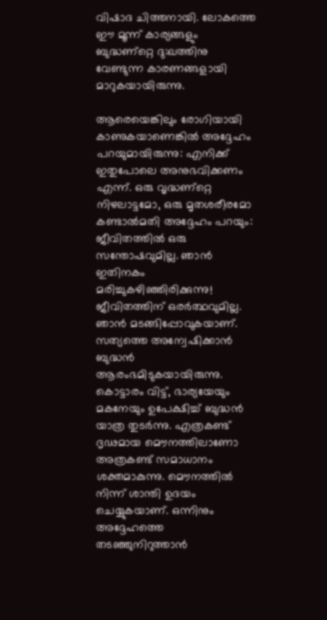വിഷാദ ചിത്തനായി. ലോകത്തെ ഈ മൂന്ന്‌ കാര്യങ്ങളും ബുദ്ധണ്റ്റെ ദു:ഖത്തിനു വേണ്ടുന്ന കാരണങ്ങളായി മാറുകയായിരുന്നു.

ആരെയെങ്കിലും രോഗിയായി കാണുകയാണെങ്കില്‍ അദ്ദേഹം പറയുമായിരുന്നു: എനിക്ക്‌ ഇതുപോലെ അനുഭവിക്കണം എന്ന്‌. ഒരു വൃദ്ധണ്റ്റെ നിഴലാട്ടമോ, ഒരു മൃതശരീരമോ കണ്ടാല്‍മതി അദ്ദേഹം പറയും: ജീവിതത്തില്‍ ഒരു സന്തോഷവുമില്ല. ഞാന്‍ ഇതിനകം മരിച്ചുകഴിഞ്ഞിരിക്കുന്നു! ജീവിതത്തിന്‌ ഒരര്‍ത്ഥവുമില്ല. ഞാന്‍ മടങ്ങിപ്പോവുകയാണ്‌. സത്യത്തെ അന്വേഷിക്കാന്‍ ബുദ്ധന്‍ ആരംഭമിടുകയായിരുന്നു. കൊട്ടാരം വിട്ട്‌, ഭാര്യയേയും മകനേയും ഉപേക്ഷിച്ച്‌ ബുദ്ധന്‍ യാത്ര തുടര്‍ന്നു. എത്രകണ്ട്‌ ദൃഢമായ മൌനത്തിലാണോ അത്രകണ്ട്‌ സമാധാനം ശക്തമാകുന്നു. മൌനത്തില്‍ നിന്ന്‌ ശാന്തി ഉദയം ചെയ്യുകയാണ്‌. ഒന്നിനും അദ്ദേഹത്തെ തടഞ്ഞുനിറുത്താന്‍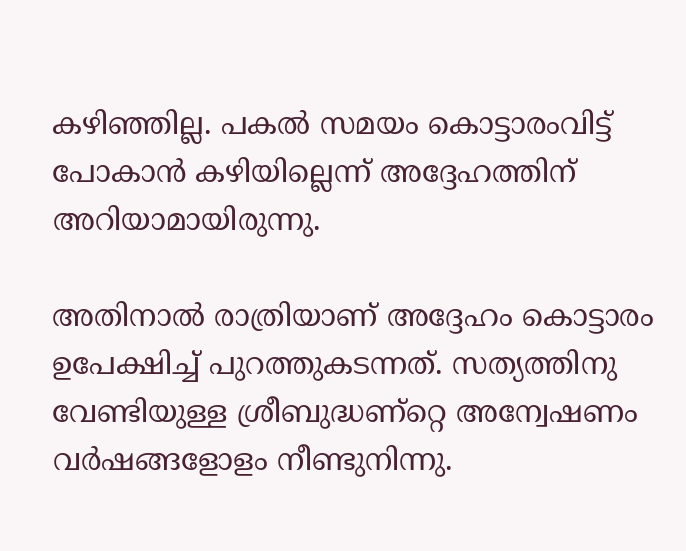കഴിഞ്ഞില്ല. പകല്‍ സമയം കൊട്ടാരംവിട്ട്‌ പോകാന്‍ കഴിയില്ലെന്ന്‌ അദ്ദേഹത്തിന്‌ അറിയാമായിരുന്നു.

അതിനാല്‍ രാത്രിയാണ്‌ അദ്ദേഹം കൊട്ടാരം ഉപേക്ഷിച്ച്‌ പുറത്തുകടന്നത്‌. സത്യത്തിനു വേണ്ടിയുള്ള ശ്രീബുദ്ധണ്റ്റെ അന്വേഷണം വര്‍ഷങ്ങളോളം നീണ്ടുനിന്നു.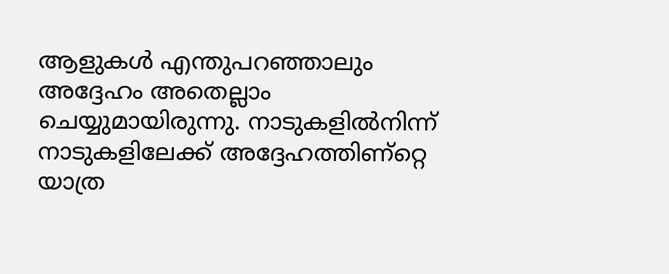ആളുകള്‍ എന്തുപറഞ്ഞാലും അദ്ദേഹം അതെല്ലാം ചെയ്യുമായിരുന്നു. നാടുകളില്‍നിന്ന്‌ നാടുകളിലേക്ക്‌ അദ്ദേഹത്തിണ്റ്റെ യാത്ര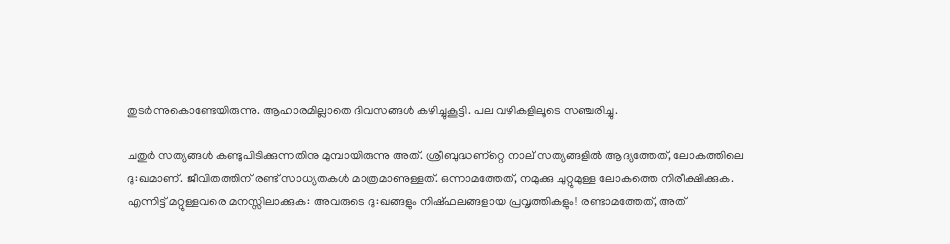തുടര്‍ന്നുകൊണ്ടേയിരുന്നു. ആഹാരമില്ലാതെ ദിവസങ്ങള്‍ കഴിച്ചുകൂട്ടി. പല വഴികളിലൂടെ സഞ്ചരിച്ചു.

ചതുര്‍ സത്യങ്ങള്‍ കണ്ടുപിടിക്കുന്നതിനു മുമ്പായിരുന്നു അത്‌. ശ്രീബുദ്ധണ്റ്റെ നാല്‌ സത്യങ്ങളില്‍ ആദ്യത്തേത്‌, ലോകത്തിലെ ദു:ഖമാണ്‌. ജീവിതത്തിന്‌ രണ്ട്‌ സാധ്യതകള്‍ മാത്രമാണുള്ളത്‌. ഒന്നാമത്തേത്‌, നമുക്കു ചുറ്റുമുള്ള ലോകത്തെ നിരീക്ഷിക്കുക. എന്നിട്ട്‌ മറ്റുള്ളവരെ മനസ്സിലാക്കുക: അവരുടെ ദു:ഖങ്ങളും നിഷ്ഫലങ്ങളായ പ്രവൃത്തികളും! രണ്ടാമത്തേത്‌, അത്‌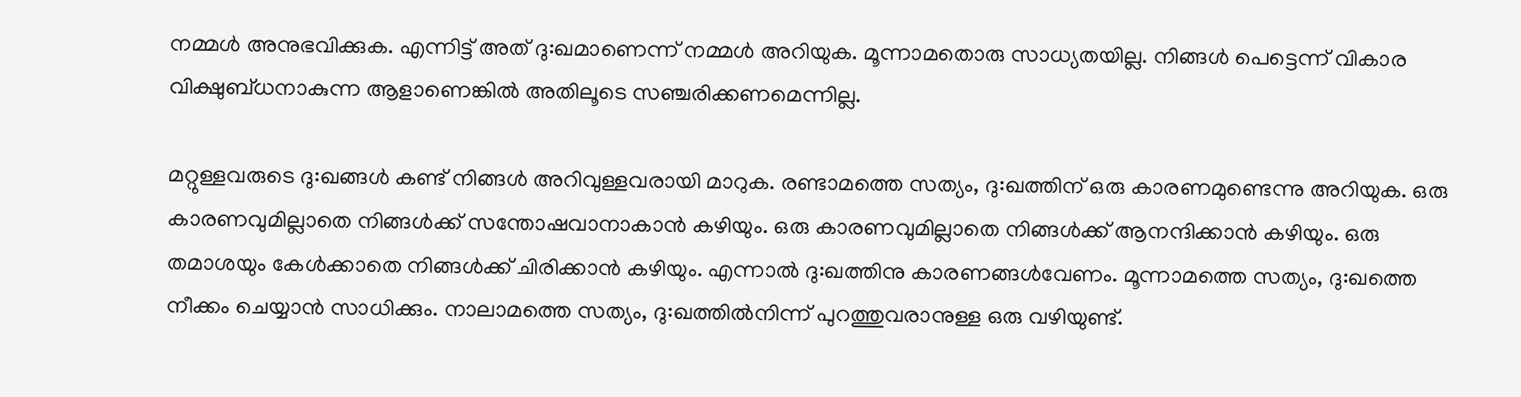നമ്മള്‍ അനുഭവിക്കുക. എന്നിട്ട്‌ അത്‌ ദു:ഖമാണെന്ന്‌ നമ്മള്‍ അറിയുക. മൂന്നാമതൊരു സാധ്യതയില്ല. നിങ്ങള്‍ പെട്ടെന്ന്‌ വികാര വിക്ഷുബ്ധനാകുന്ന ആളാണെങ്കില്‍ അതിലൂടെ സഞ്ചരിക്കണമെന്നില്ല.

മറ്റുള്ളവരുടെ ദു:ഖങ്ങള്‍ കണ്ട്‌ നിങ്ങള്‍ അറിവുള്ളവരായി മാറുക. രണ്ടാമത്തെ സത്യം, ദു:ഖത്തിന്‌ ഒരു കാരണമുണ്ടെന്നു അറിയുക. ഒരു കാരണവുമില്ലാതെ നിങ്ങള്‍ക്ക്‌ സന്തോഷവാനാകാന്‍ കഴിയും. ഒരു കാരണവുമില്ലാതെ നിങ്ങള്‍ക്ക്‌ ആനന്ദിക്കാന്‍ കഴിയും. ഒരു തമാശയും കേള്‍ക്കാതെ നിങ്ങള്‍ക്ക്‌ ചിരിക്കാന്‍ കഴിയും. എന്നാല്‍ ദു:ഖത്തിനു കാരണങ്ങള്‍വേണം. മൂന്നാമത്തെ സത്യം, ദു:ഖത്തെ നീക്കം ചെയ്യാന്‍ സാധിക്കും. നാലാമത്തെ സത്യം, ദു:ഖത്തില്‍നിന്ന്‌ പുറത്തുവരാനുള്ള ഒരു വഴിയുണ്ട്‌.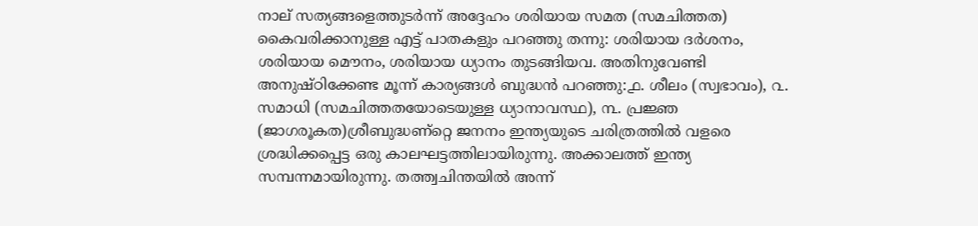നാല്‌ സത്യങ്ങളെത്തുടര്‍ന്ന്‌ അദ്ദേഹം ശരിയായ സമത (സമചിത്തത) കൈവരിക്കാനുള്ള എട്ട്‌ പാതകളും പറഞ്ഞു തന്നു: ശരിയായ ദര്‍ശനം, ശരിയായ മൌനം, ശരിയായ ധ്യാനം തുടങ്ങിയവ. അതിനുവേണ്ടി അനുഷ്ഠിക്കേണ്ട മൂന്ന്‌ കാര്യങ്ങള്‍ ബുദ്ധന്‍ പറഞ്ഞു:൧. ശീലം (സ്വഭാവം), ൨. സമാധി (സമചിത്തതയോടെയുള്ള ധ്യാനാവസ്ഥ), ൩. പ്രജ്ഞ (ജാഗരൂകത)ശ്രീബുദ്ധണ്റ്റെ ജനനം ഇന്ത്യയുടെ ചരിത്രത്തില്‍ വളരെ ശ്രദ്ധിക്കപ്പെട്ട ഒരു കാലഘട്ടത്തിലായിരുന്നു. അക്കാലത്ത്‌ ഇന്ത്യ സമ്പന്നമായിരുന്നു. തത്ത്വചിന്തയില്‍ അന്ന്‌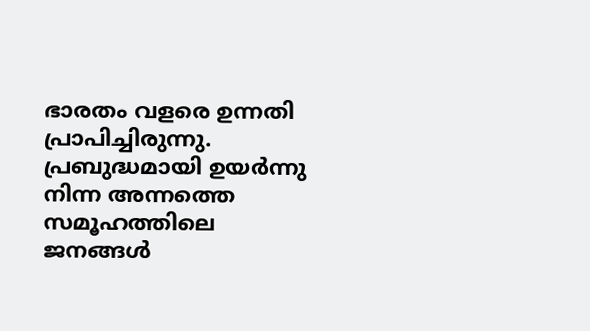ഭാരതം വളരെ ഉന്നതി പ്രാപിച്ചിരുന്നു. പ്രബുദ്ധമായി ഉയര്‍ന്നു നിന്ന അന്നത്തെ സമൂഹത്തിലെ ജനങ്ങള്‍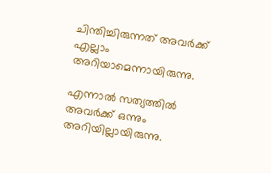ചിന്തിച്ചിരുന്നത്‌ അവര്‍ക്ക്‌ എല്ലാം അറിയാമെന്നായിരുന്നു.

എന്നാല്‍ സത്യത്തില്‍ അവര്‍ക്ക്‌ ഒന്നും അറിയില്ലായിരുന്നു.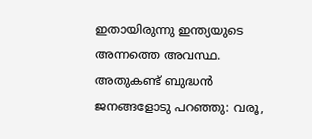ഇതായിരുന്നു ഇന്ത്യയുടെ അന്നത്തെ അവസ്ഥ. അതുകണ്ട്‌ ബുദ്ധന്‍ ജനങ്ങളോടു പറഞ്ഞു: വരൂ,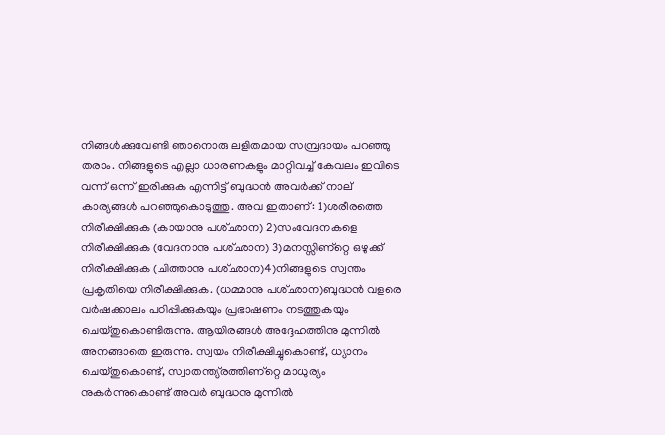നിങ്ങള്‍ക്കുവേണ്ടി ഞാനൊരു ലളിതമായ സമ്പ്രദായം പറഞ്ഞു തരാം. നിങ്ങളുടെ എല്ലാ ധാരണകളും മാറ്റിവച്ച്‌ കേവലം ഇവിടെ വന്ന്‌ ഒന്ന്‌ ഇരിക്കുക എന്നിട്ട്‌ ബുദ്ധന്‍ അവര്‍ക്ക്‌ നാല്‌ കാര്യങ്ങള്‍ പറഞ്ഞുകൊടുത്തു. അവ ഇതാണ്‌: 1)ശരീരത്തെ നിരീക്ഷിക്കുക (കായാനു പശ്ഛാന) 2)സംവേദനകളെ നിരീക്ഷിക്കുക (വേദനാനു പശ്ഛാന) 3)മനസ്സിണ്റ്റെ ഒഴുക്ക്‌ നിരീക്ഷിക്കുക (ചിത്താനു പശ്ഛാന)4)നിങ്ങളുടെ സ്വന്തം പ്രകൃതിയെ നിരീക്ഷിക്കുക. (ധമ്മാനു പശ്ഛാന)ബുദ്ധന്‍ വളരെ വര്‍ഷക്കാലം പഠിപ്പിക്കുകയും പ്രഭാഷണം നടത്തുകയും ചെയ്തുകൊണ്ടിരുന്നു. ആയിരങ്ങള്‍ അദ്ദേഹത്തിനു മുന്നില്‍ അനങ്ങാതെ ഇരുന്നു. സ്വയം നിരീക്ഷിച്ചുകൊണ്ട്‌, ധ്യാനം ചെയ്തുകൊണ്ട്‌, സ്വാതന്ത്യ്രത്തിണ്റ്റെ മാധുര്യം നുകര്‍ന്നുകൊണ്ട്‌ അവര്‍ ബുദ്ധനു മുന്നില്‍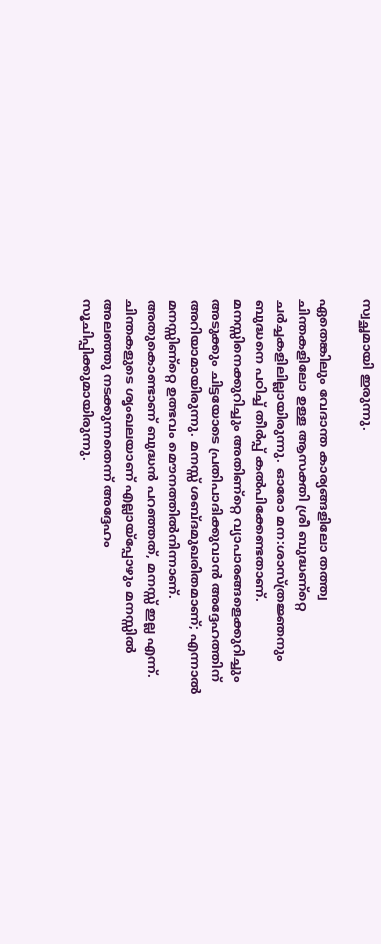സ്വച്ഛമായി ഇരുന്നു.

ഏതെങ്കിലും വേദാന്ത കാര്യങ്ങളിലോ തത്ത്വ ചിന്തകളിലോ ഉള്ള ആസക്തി ശ്രീ ബുദ്ധണ്റ്റെ ചര്‍ച്ചകളിലില്ലായിരുന്നു. ഓരോ മന:ശാസ്ത്രജ്ഞനും ബുദ്ധനെ പഠിച്ച്‌ തീര്‍പ്പ്‌ കല്‍പിക്കേണ്ടതാണ്‌. മനസ്സിനെക്കുറിച്ചും അതിണ്റ്റെ വ്യാപാരങ്ങളെക്കുറിച്ചും അടുക്കും ചിട്ടയോടെ പ്രതിപാദിക്കുവാന്‍ അദ്ദേഹത്തിന്‌ അറിയാമായിരുന്നു. മനസ്സ്‌ ശബ്ദമുഖരിതമാണ്‌; എന്നാല്‍ മനസ്സിണ്റ്റെ ഉത്ഭവം മൌനത്തില്‍നിന്നാണ്‌. അതുകൊണ്ടാണ്‌ ബുദ്ധന്‍ പറഞ്ഞത്‌, മനസ്സ്‌ ഇല്ല എന്ന്‌. ചിന്തകളുടെ ശൃംഖലയാണ്‌ എല്ലായ്പ്പോഴും മനസ്സില്‍ അലഞ്ഞു നടക്കുന്നതെന്ന്‌ അദ്ദേഹം സൂചിപ്പിക്കുമായിരുന്നു.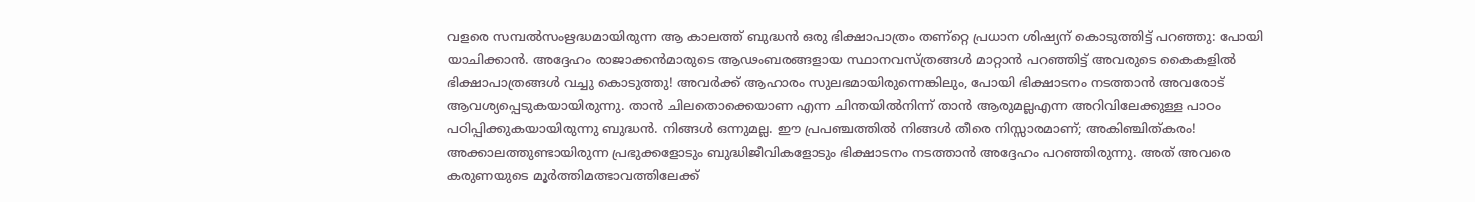വളരെ സമ്പല്‍സംഋദ്ധമായിരുന്ന ആ കാലത്ത്‌ ബുദ്ധന്‍ ഒരു ഭിക്ഷാപാത്രം തണ്റ്റെ പ്രധാന ശിഷ്യന്‌ കൊടുത്തിട്ട്‌ പറഞ്ഞു: പോയി യാചിക്കാന്‍. അദ്ദേഹം രാജാക്കന്‍മാരുടെ ആഢംബരങ്ങളായ സ്ഥാനവസ്ത്രങ്ങള്‍ മാറ്റാന്‍ പറഞ്ഞിട്ട്‌ അവരുടെ കൈകളില്‍ ഭിക്ഷാപാത്രങ്ങള്‍ വച്ചു കൊടുത്തു! അവര്‍ക്ക്‌ ആഹാരം സുലഭമായിരുന്നെങ്കിലും, പോയി ഭിക്ഷാടനം നടത്താന്‍ അവരോട്‌ ആവശ്യപ്പെടുകയായിരുന്നു. താന്‍ ചിലതൊക്കെയാണ എന്ന ചിന്തയില്‍നിന്ന്‌ താന്‍ ആരുമല്ലഎന്ന അറിവിലേക്കുള്ള പാഠം പഠിപ്പിക്കുകയായിരുന്നു ബുദ്ധന്‍. നിങ്ങള്‍ ഒന്നുമല്ല. ഈ പ്രപഞ്ചത്തില്‍ നിങ്ങള്‍ തീരെ നിസ്സാരമാണ്‌; അകിഞ്ചിത്കരം! അക്കാലത്തുണ്ടായിരുന്ന പ്രഭുക്കളോടും ബുദ്ധിജീവികളോടും ഭിക്ഷാടനം നടത്താന്‍ അദ്ദേഹം പറഞ്ഞിരുന്നു. അത്‌ അവരെ കരുണയുടെ മൂര്‍ത്തിമത്ഭാവത്തിലേക്ക്‌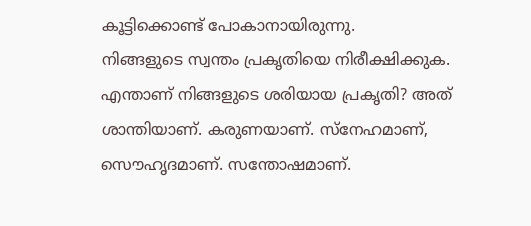കൂട്ടിക്കൊണ്ട്‌ പോകാനായിരുന്നു.
നിങ്ങളുടെ സ്വന്തം പ്രകൃതിയെ നിരീക്ഷിക്കുക. എന്താണ്‌ നിങ്ങളുടെ ശരിയായ പ്രകൃതി? അത്‌ ശാന്തിയാണ്‌. കരുണയാണ്‌. സ്നേഹമാണ്‌, സൌഹൃദമാണ്‌. സന്തോഷമാണ്‌.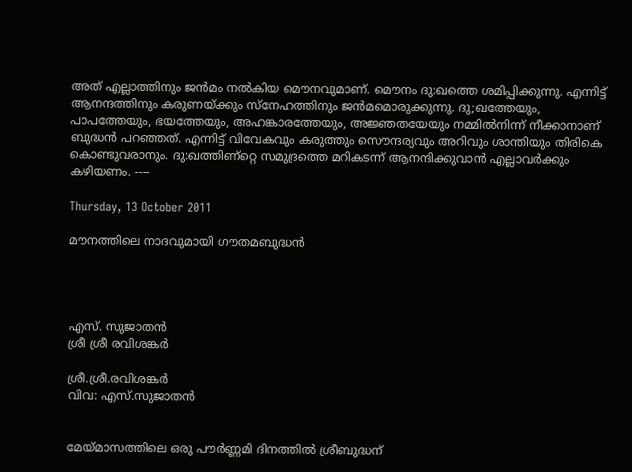അത്‌ എല്ലാത്തിനും ജന്‍മം നല്‍കിയ മൌനവുമാണ്‌. മൌനം ദു:ഖത്തെ ശമിപ്പിക്കുന്നു. എന്നിട്ട്‌ ആനന്ദത്തിനും കരുണയ്ക്കും സ്നേഹത്തിനും ജന്‍മമൊരുക്കുന്നു. ദു;ഖത്തേയും, പാപത്തേയും, ഭയത്തേയും, അഹങ്കാരത്തേയും, അജ്ഞതയേയും നമ്മില്‍നിന്ന്‌ നീക്കാനാണ്‌ ബുദ്ധന്‍ പറഞ്ഞത്‌. എന്നിട്ട്‌ വിവേകവും കരുത്തും സൌന്ദര്യവും അറിവും ശാന്തിയും തിരികെ കൊണ്ടുവരാനും. ദു:ഖത്തിണ്റ്റെ സമുദ്രത്തെ മറികടന്ന്‌ ആനന്ദിക്കുവാന്‍ എല്ലാവര്‍ക്കും കഴിയണം. ----

Thursday, 13 October 2011

മൗനത്തിലെ നാദവുമായി ഗൗതമബുദ്ധൻ




എസ്. സുജാതൻ
ശ്രീ ശ്രീ രവിശങ്കർ

ശ്രീ.ശ്രീ.രവിശങ്കർ
വിവ: എസ്‌.സുജാതൻ


മേയ്മാസത്തിലെ ഒരു പൗർണ്ണമി ദിനത്തിൽ ശ്രീബുദ്ധന്‌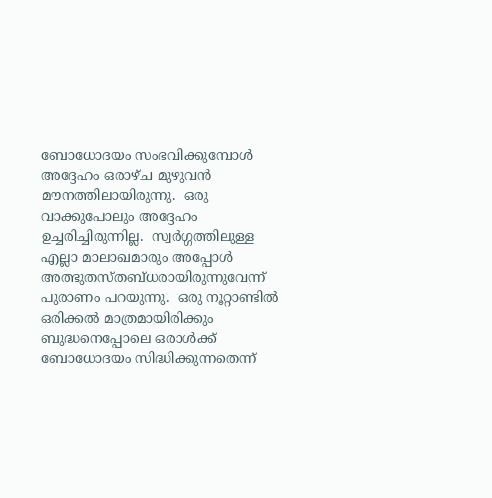ബോധോദയം സംഭവിക്കുമ്പോൾ അദ്ദേഹം ഒരാഴ്ച മുഴുവൻ മൗനത്തിലായിരുന്നു.  ഒരു വാക്കുപോലും അദ്ദേഹം ഉച്ചരിച്ചിരുന്നില്ല.  സ്വർഗ്ഗത്തിലുള്ള എല്ലാ മാലാഖമാരും അപ്പോൾ അത്ഭുതസ്തബ്ധരായിരുന്നുവേന്ന്‌ പുരാണം പറയുന്നു.  ഒരു നൂറ്റാണ്ടിൽ ഒരിക്കൽ മാത്രമായിരിക്കും ബുദ്ധനെപ്പോലെ ഒരാൾക്ക്‌ ബോധോദയം സിദ്ധിക്കുന്നതെന്ന്‌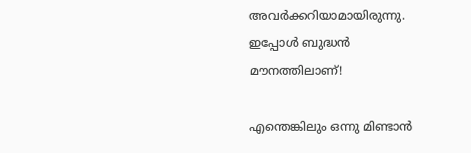അവർക്കറിയാമായിരുന്നു.
ഇപ്പോൾ ബുദ്ധൻ മൗനത്തിലാണ്‌!

എന്തെങ്കിലും ഒന്നു മിണ്ടാൻ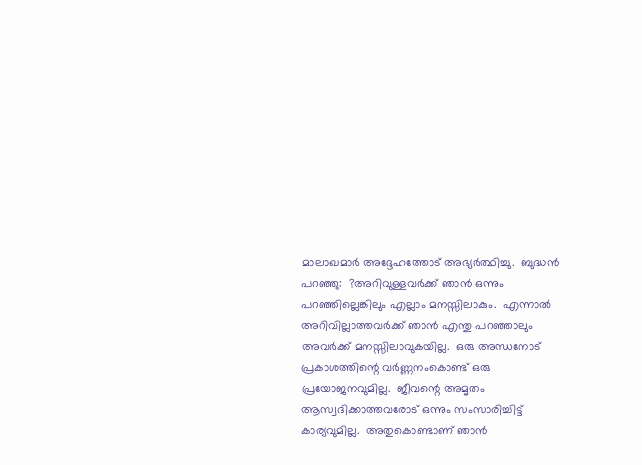മാലാഖമാർ അദ്ദേഹത്തോട്‌ അഭ്യർത്ഥിച്ചു.  ബുദ്ധൻ പറഞ്ഞു:  ?അറിവുള്ളവർക്ക്‌ ഞാൻ ഒന്നും പറഞ്ഞില്ലെങ്കിലും എല്ലാം മനസ്സിലാകും.  എന്നാൽ അറിവില്ലാത്തവർക്ക്‌ ഞാൻ എന്തു പറഞ്ഞാലും അവർക്ക്‌ മനസ്സിലാവുകയില്ല.  ഒരു അന്ധനോട്‌ പ്രകാശത്തിന്റെ വർണ്ണനംകൊണ്ട്‌ ഒരു പ്രയോജനവുമില്ല.  ജീവന്റെ അമൃതം ആസ്വദിക്കാത്തവരോട്‌ ഒന്നും സംസാരിച്ചിട്ട്‌ കാര്യവുമില്ല.  അതുകൊണ്ടാണ്‌ ഞാൻ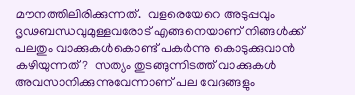മൗനത്തിലിരിക്കുന്നത്‌.  വളരെയേറെ അടുപ്പവും ദൃഢബന്ധവുമുള്ളവരോട്‌ എങ്ങനെയാണ്‌ നിങ്ങൾക്ക്‌ പലതും വാക്കുകൾകൊണ്ട്‌ പകർന്നു കൊടുക്കുവാൻ കഴിയുന്നത്‌?  സത്യം തുടങ്ങുന്നിടത്ത്‌ വാക്കുകൾ അവസാനിക്കുന്നുവേന്നാണ്‌ പല വേദങ്ങളും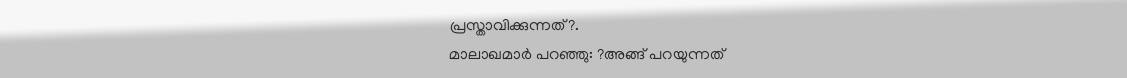പ്രസ്താവിക്കുന്നത്‌?.
മാലാഖമാർ പറഞ്ഞു: ?അങ്ങ്‌ പറയുന്നത്‌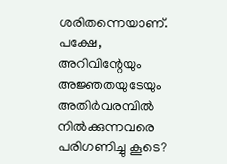ശരിതന്നെയാണ്‌.  പക്ഷേ, അറിവിന്റേയും അജ്ഞതയുടേയും അതിർവരമ്പിൽ നിൽക്കുന്നവരെ പരിഗണിച്ചു കൂടെ?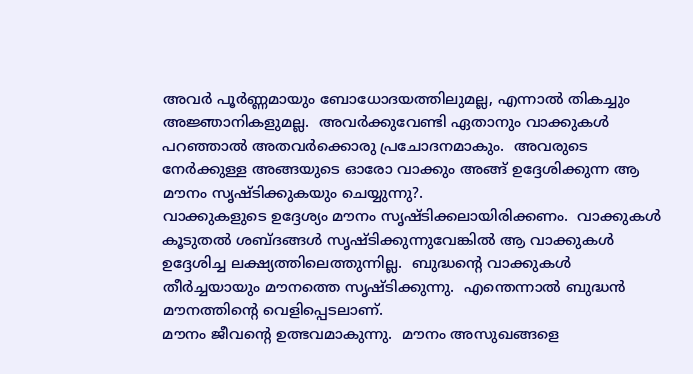അവർ പൂർണ്ണമായും ബോധോദയത്തിലുമല്ല, എന്നാൽ തികച്ചും അജ്ഞാനികളുമല്ല.  അവർക്കുവേണ്ടി ഏതാനും വാക്കുകൾ പറഞ്ഞാൽ അതവർക്കൊരു പ്രചോദനമാകും.  അവരുടെ നേർക്കുള്ള അങ്ങയുടെ ഓരോ വാക്കും അങ്ങ്‌ ഉദ്ദേശിക്കുന്ന ആ മൗനം സൃഷ്ടിക്കുകയും ചെയ്യുന്നു?.
വാക്കുകളുടെ ഉദ്ദേശ്യം മൗനം സൃഷ്ടിക്കലായിരിക്കണം.  വാക്കുകൾ കൂടുതൽ ശബ്ദങ്ങൾ സൃഷ്ടിക്കുന്നുവേങ്കിൽ ആ വാക്കുകൾ ഉദ്ദേശിച്ച ലക്ഷ്യത്തിലെത്തുന്നില്ല.  ബുദ്ധന്റെ വാക്കുകൾ തീർച്ചയായും മൗനത്തെ സൃഷ്ടിക്കുന്നു.  എന്തെന്നാൽ ബുദ്ധൻ മൗനത്തിന്റെ വെളിപ്പെടലാണ്‌.
മൗനം ജീവന്റെ ഉത്ഭവമാകുന്നു.  മൗനം അസുഖങ്ങളെ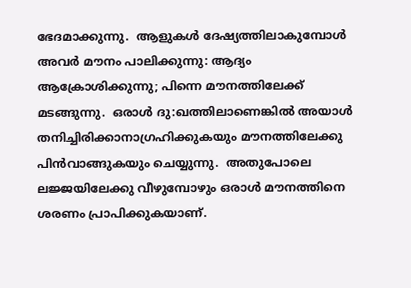ഭേദമാക്കുന്നു.  ആളുകൾ ദേഷ്യത്തിലാകുമ്പോൾ അവർ മൗനം പാലിക്കുന്നു: ആദ്യം ആക്രോശിക്കുന്നു; പിന്നെ മൗനത്തിലേക്ക്‌ മടങ്ങുന്നു.  ഒരാൾ ദു:ഖത്തിലാണെങ്കിൽ അയാൾ തനിച്ചിരിക്കാനാഗ്രഹിക്കുകയും മൗനത്തിലേക്കു പിൻവാങ്ങുകയും ചെയ്യുന്നു.  അതുപോലെ ലജ്ജയിലേക്കു വീഴുമ്പോഴും ഒരാൾ മൗനത്തിനെ ശരണം പ്രാപിക്കുകയാണ്‌.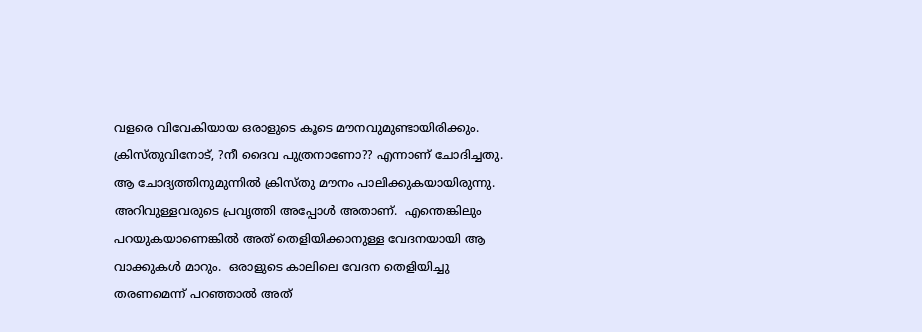വളരെ വിവേകിയായ ഒരാളുടെ കൂടെ മൗനവുമുണ്ടായിരിക്കും.  ക്രിസ്തുവിനോട്‌, ?നീ ദൈവ പുത്രനാണോ?? എന്നാണ്‌ ചോദിച്ചതു.  ആ ചോദ്യത്തിനുമുന്നിൽ ക്രിസ്തു മൗനം പാലിക്കുകയായിരുന്നു.  അറിവുള്ളവരുടെ പ്രവൃത്തി അപ്പോൾ അതാണ്‌.  എന്തെങ്കിലും പറയുകയാണെങ്കിൽ അത്‌ തെളിയിക്കാനുള്ള വേദനയായി ആ വാക്കുകൾ മാറും.  ഒരാളുടെ കാലിലെ വേദന തെളിയിച്ചു തരണമെന്ന്‌ പറഞ്ഞാൽ അത്‌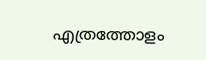എത്രത്തോളം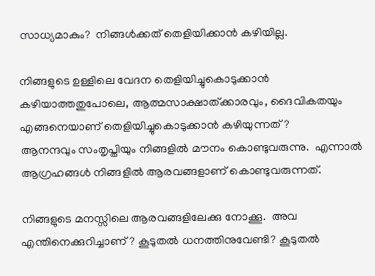സാധ്യമാകും?  നിങ്ങൾക്കത്‌ തെളിയിക്കാൻ കഴിയില്ല.

നിങ്ങളുടെ ഉള്ളിലെ വേദന തെളിയിച്ചുകൊടുക്കാൻ കഴിയാത്തതുപോലെ, ആത്മസാക്ഷാത്ക്കാരവും, ദൈവികതയും എങ്ങനെയാണ്‌ തെളിയിച്ചുകൊടുക്കാൻ കഴിയുന്നത്‌?
ആനന്ദവും സംതൃപ്തിയും നിങ്ങളിൽ മൗനം കൊണ്ടുവരുന്നു.  എന്നാൽ ആഗ്രഹങ്ങൾ നിങ്ങളിൽ ആരവങ്ങളാണ്‌ കൊണ്ടുവരുന്നത്‌.

നിങ്ങളുടെ മനസ്സിലെ ആരവങ്ങളിലേക്കു നോക്കൂ.  അവ എന്തിനെക്കുറിച്ചാണ്‌? കൂടുതൽ ധനത്തിനുവേണ്ടി? കൂടുതൽ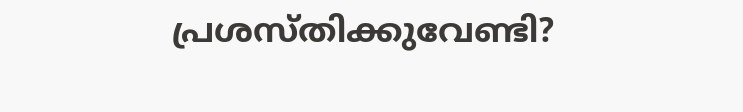പ്രശസ്തിക്കുവേണ്ടി?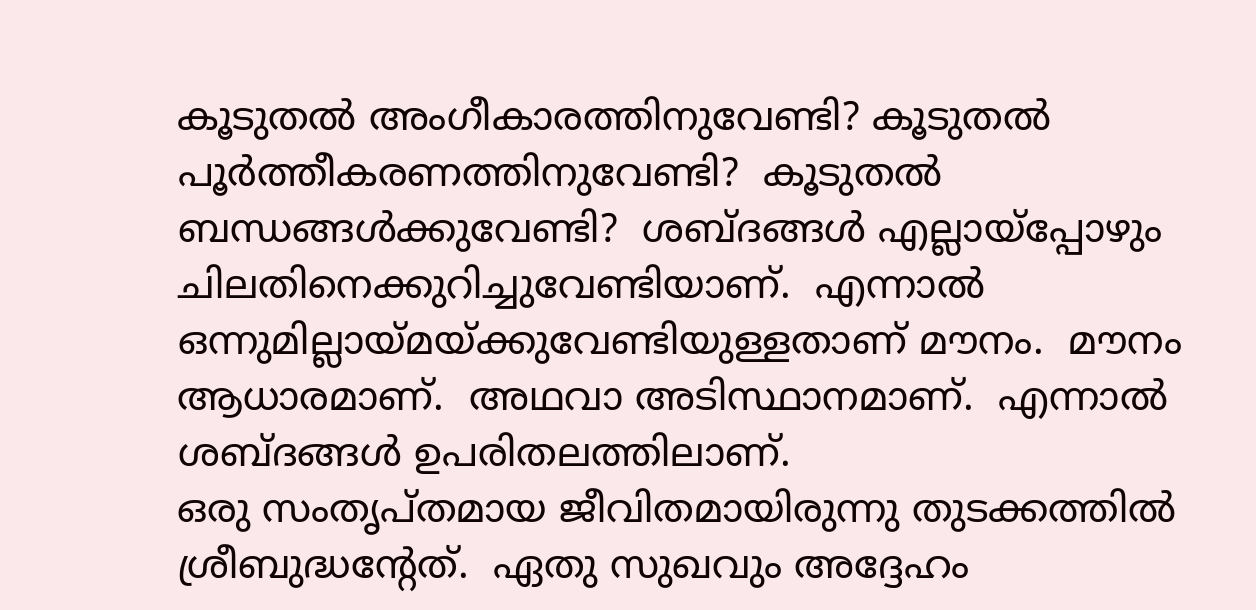കൂടുതൽ അംഗീകാരത്തിനുവേണ്ടി? കൂടുതൽ പൂർത്തീകരണത്തിനുവേണ്ടി?  കൂടുതൽ ബന്ധങ്ങൾക്കുവേണ്ടി?  ശബ്ദങ്ങൾ എല്ലായ്പ്പോഴും ചിലതിനെക്കുറിച്ചുവേണ്ടിയാണ്‌.  എന്നാൽ ഒന്നുമില്ലായ്മയ്ക്കുവേണ്ടിയുള്ളതാണ്‌ മൗനം.  മൗനം ആധാരമാണ്‌.  അഥവാ അടിസ്ഥാനമാണ്‌.  എന്നാൽ ശബ്ദങ്ങൾ ഉപരിതലത്തിലാണ്‌.
ഒരു സംതൃപ്തമായ ജീവിതമായിരുന്നു തുടക്കത്തിൽ ശ്രീബുദ്ധന്റേത്‌.  ഏതു സുഖവും അദ്ദേഹം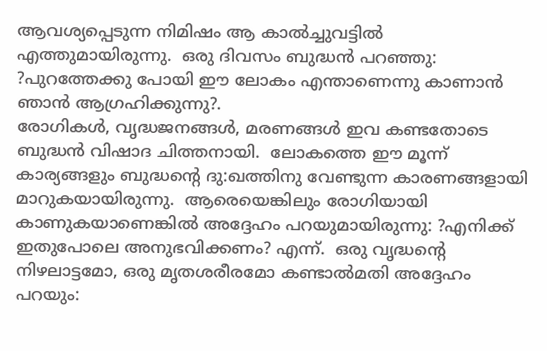ആവശ്യപ്പെടുന്ന നിമിഷം ആ കാൽച്ചുവട്ടിൽ എത്തുമായിരുന്നു.  ഒരു ദിവസം ബുദ്ധൻ പറഞ്ഞു: ?പുറത്തേക്കു പോയി ഈ ലോകം എന്താണെന്നു കാണാൻ ഞാൻ ആഗ്രഹിക്കുന്നു?.
രോഗികൾ, വൃദ്ധജനങ്ങൾ, മരണങ്ങൾ ഇവ കണ്ടതോടെ ബുദ്ധൻ വിഷാദ ചിത്തനായി.  ലോകത്തെ ഈ മൂന്ന്‌ കാര്യങ്ങളും ബുദ്ധന്റെ ദു:ഖത്തിനു വേണ്ടുന്ന കാരണങ്ങളായി മാറുകയായിരുന്നു.  ആരെയെങ്കിലും രോഗിയായി കാണുകയാണെങ്കിൽ അദ്ദേഹം പറയുമായിരുന്നു: ?എനിക്ക്‌ ഇതുപോലെ അനുഭവിക്കണം? എന്ന്‌.  ഒരു വൃദ്ധന്റെ നിഴലാട്ടമോ, ഒരു മൃതശരീരമോ കണ്ടാൽമതി അദ്ദേഹം പറയും: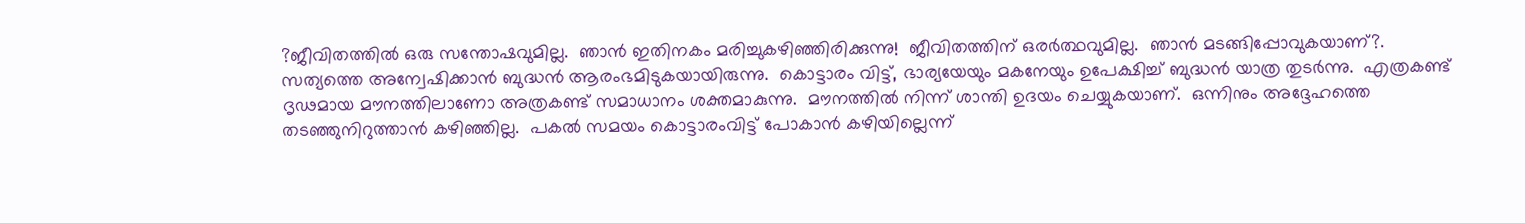?ജീവിതത്തിൽ ഒരു സന്തോഷവുമില്ല.  ഞാൻ ഇതിനകം മരിച്ചുകഴിഞ്ഞിരിക്കുന്നു!  ജീവിതത്തിന്‌ ഒരർത്ഥവുമില്ല.  ഞാൻ മടങ്ങിപ്പോവുകയാണ്‌?.
സത്യത്തെ അന്വേഷിക്കാൻ ബുദ്ധൻ ആരംഭമിടുകയായിരുന്നു.  കൊട്ടാരം വിട്ട്‌, ഭാര്യയേയും മകനേയും ഉപേക്ഷിച്ച്‌ ബുദ്ധൻ യാത്ര തുടർന്നു.  എത്രകണ്ട്‌ ദൃഢമായ മൗനത്തിലാണോ അത്രകണ്ട്‌ സമാധാനം ശക്തമാകുന്നു.  മൗനത്തിൽ നിന്ന്‌ ശാന്തി ഉദയം ചെയ്യുകയാണ്‌.  ഒന്നിനും അദ്ദേഹത്തെ തടഞ്ഞുനിറുത്താൻ കഴിഞ്ഞില്ല.  പകൽ സമയം കൊട്ടാരംവിട്ട്‌ പോകാൻ കഴിയില്ലെന്ന്‌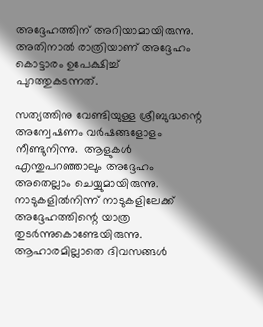അദ്ദേഹത്തിന്‌ അറിയാമായിരുന്നു.  അതിനാൽ രാത്രിയാണ്‌ അദ്ദേഹം കൊട്ടാരം ഉപേക്ഷിച്ച്‌ പുറത്തുകടന്നത്‌.

സത്യത്തിനു വേണ്ടിയുള്ള ശ്രീബുദ്ധന്റെ അന്വേഷണം വർഷങ്ങളോളം നീണ്ടുനിന്നു.  ആളുകൾ എന്തുപറഞ്ഞാലും അദ്ദേഹം അതെല്ലാം ചെയ്യുമായിരുന്നു.  നാടുകളിൽനിന്ന്‌ നാടുകളിലേക്ക്‌ അദ്ദേഹത്തിന്റെ യാത്ര തുടർന്നുകൊണ്ടേയിരുന്നു.  ആഹാരമില്ലാതെ ദിവസങ്ങൾ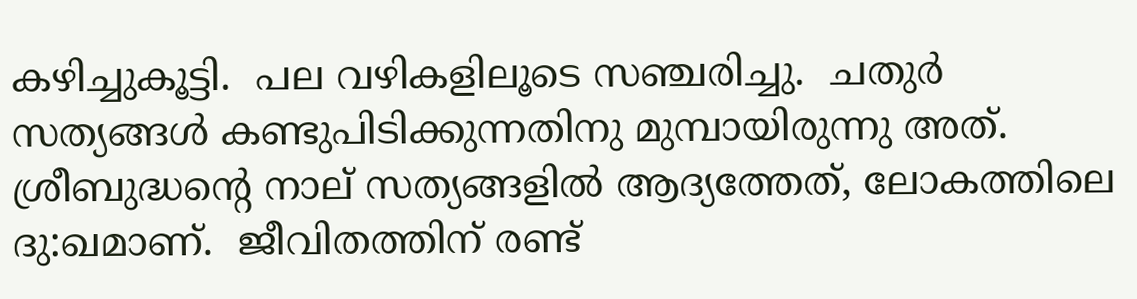കഴിച്ചുകൂട്ടി.  പല വഴികളിലൂടെ സഞ്ചരിച്ചു.  ചതുർ സത്യങ്ങൾ കണ്ടുപിടിക്കുന്നതിനു മുമ്പായിരുന്നു അത്‌.
ശ്രീബുദ്ധന്റെ നാല്‌ സത്യങ്ങളിൽ ആദ്യത്തേത്‌, ലോകത്തിലെ ദു:ഖമാണ്‌.  ജീവിതത്തിന്‌ രണ്ട്‌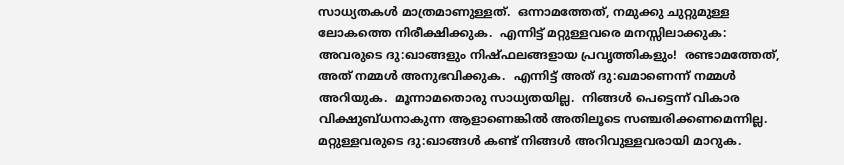സാധ്യതകൾ മാത്രമാണുള്ളത്‌.  ഒന്നാമത്തേത്‌, നമുക്കു ചുറ്റുമുള്ള ലോകത്തെ നിരീക്ഷിക്കുക.  എന്നിട്ട്‌ മറ്റുള്ളവരെ മനസ്സിലാക്കുക:  അവരുടെ ദു:ഖാങ്ങളും നിഷ്ഫലങ്ങളായ പ്രവൃത്തികളും!  രണ്ടാമത്തേത്‌, അത്‌ നമ്മൾ അനുഭവിക്കുക.  എന്നിട്ട്‌ അത്‌ ദു:ഖമാണെന്ന്‌ നമ്മൾ അറിയുക.  മൂന്നാമതൊരു സാധ്യതയില്ല.  നിങ്ങൾ പെട്ടെന്ന്‌ വികാര വിക്ഷുബ്ധനാകുന്ന ആളാണെങ്കിൽ അതിലൂടെ സഞ്ചരിക്കണമെന്നില്ല.  മറ്റുള്ളവരുടെ ദു:ഖാങ്ങൾ കണ്ട്‌ നിങ്ങൾ അറിവുള്ളവരായി മാറുക.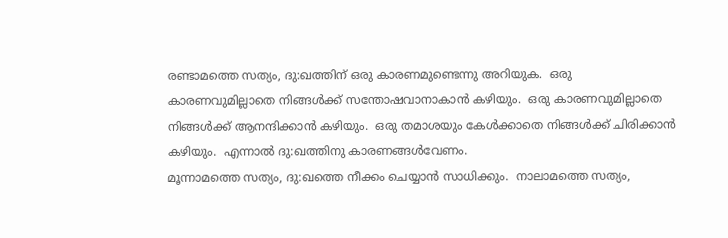രണ്ടാമത്തെ സത്യം, ദു:ഖത്തിന്‌ ഒരു കാരണമുണ്ടെന്നു അറിയുക.  ഒരു കാരണവുമില്ലാതെ നിങ്ങൾക്ക്‌ സന്തോഷവാനാകാൻ കഴിയും.  ഒരു കാരണവുമില്ലാതെ നിങ്ങൾക്ക്‌ ആനന്ദിക്കാൻ കഴിയും.  ഒരു തമാശയും കേൾക്കാതെ നിങ്ങൾക്ക്‌ ചിരിക്കാൻ കഴിയും.  എന്നാൽ ദു:ഖത്തിനു കാരണങ്ങൾവേണം.
മൂന്നാമത്തെ സത്യം, ദു:ഖത്തെ നീക്കം ചെയ്യാൻ സാധിക്കും.  നാലാമത്തെ സത്യം,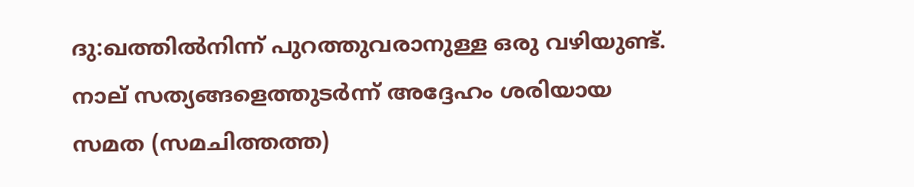ദു:ഖത്തിൽനിന്ന്‌ പുറത്തുവരാനുള്ള ഒരു വഴിയുണ്ട്‌.
നാല്‌ സത്യങ്ങളെത്തുടർന്ന്‌ അദ്ദേഹം ശരിയായ സമത (സമചിത്തത്ത)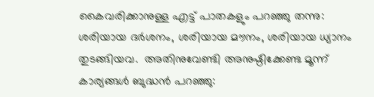കൈവരിക്കാനുള്ള എട്ട്‌ പാതകളും പറഞ്ഞു തന്നു:  ശരിയായ ദർശനം, ശരിയായ മൗനം, ശരിയായ ധ്യാനം തുടങ്ങിയവ.  അതിനുവേണ്ടി അനുഷ്ഠിക്കേണ്ട മൂന്ന്‌ കാര്യങ്ങൾ ബുദ്ധൻ പറഞ്ഞു: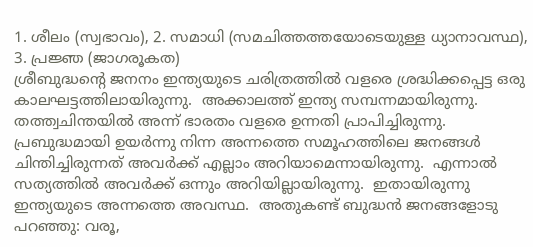1. ശീലം (സ്വഭാവം), 2. സമാധി (സമചിത്തത്തയോടെയുള്ള ധ്യാനാവസ്ഥ), 3. പ്രജ്ഞ (ജാഗരൂകത)
ശ്രീബുദ്ധന്റെ ജനനം ഇന്ത്യയുടെ ചരിത്രത്തിൽ വളരെ ശ്രദ്ധിക്കപ്പെട്ട ഒരു കാലഘട്ടത്തിലായിരുന്നു.  അക്കാലത്ത്‌ ഇന്ത്യ സമ്പന്നമായിരുന്നു.  തത്ത്വചിന്തയിൽ അന്ന്‌ ഭാരതം വളരെ ഉന്നതി പ്രാപിച്ചിരുന്നു. പ്രബുദ്ധമായി ഉയർന്നു നിന്ന അന്നത്തെ സമൂഹത്തിലെ ജനങ്ങൾ ചിന്തിച്ചിരുന്നത്‌ അവർക്ക്‌ എല്ലാം അറിയാമെന്നായിരുന്നു.  എന്നാൽ സത്യത്തിൽ അവർക്ക്‌ ഒന്നും അറിയില്ലായിരുന്നു.  ഇതായിരുന്നു ഇന്ത്യയുടെ അന്നത്തെ അവസ്ഥ.  അതുകണ്ട്‌ ബുദ്ധൻ ജനങ്ങളോടു പറഞ്ഞു: വരൂ,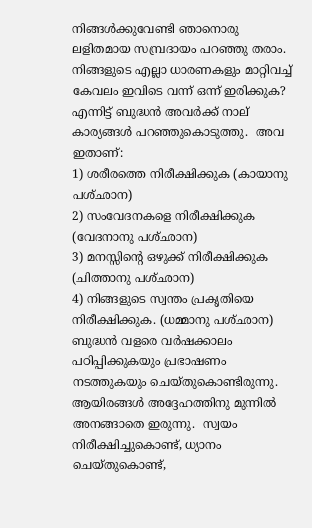നിങ്ങൾക്കുവേണ്ടി ഞാനൊരു ലളിതമായ സമ്പ്രദായം പറഞ്ഞു തരാം.  നിങ്ങളുടെ എല്ലാ ധാരണകളും മാറ്റിവച്ച്‌ കേവലം ഇവിടെ വന്ന്‌ ഒന്ന്‌ ഇരിക്കുക?  എന്നിട്ട്‌ ബുദ്ധൻ അവർക്ക്‌ നാല്‌ കാര്യങ്ങൾ പറഞ്ഞുകൊടുത്തു.  അവ ഇതാണ്‌:
1) ശരീരത്തെ നിരീക്ഷിക്കുക (കായാനു പശ്ഛാന)
2) സംവേദനകളെ നിരീക്ഷിക്കുക (വേദനാനു പശ്ഛാന)
3) മനസ്സിന്റെ ഒഴുക്ക്‌ നിരീക്ഷിക്കുക (ചിത്താനു പശ്ഛാന)
4) നിങ്ങളുടെ സ്വന്തം പ്രകൃതിയെ നിരീക്ഷിക്കുക. (ധമ്മാനു പശ്ഛാന)
ബുദ്ധൻ വളരെ വർഷക്കാലം പഠിപ്പിക്കുകയും പ്രഭാഷണം നടത്തുകയും ചെയ്തുകൊണ്ടിരുന്നു.  ആയിരങ്ങൾ അദ്ദേഹത്തിനു മുന്നിൽ അനങ്ങാതെ ഇരുന്നു.  സ്വയം നിരീക്ഷിച്ചുകൊണ്ട്‌, ധ്യാനം ചെയ്തുകൊണ്ട്‌,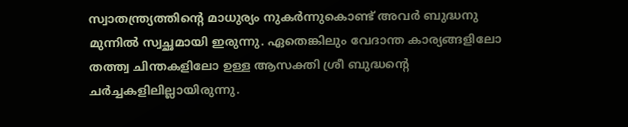സ്വാതന്ത്ര്യത്തിന്റെ മാധുര്യം നുകർന്നുകൊണ്ട്‌ അവർ ബുദ്ധനു മുന്നിൽ സ്വച്ഛമായി ഇരുന്നു. ഏതെങ്കിലും വേദാന്ത കാര്യങ്ങളിലോ തത്ത്വ ചിന്തകളിലോ ഉള്ള ആസക്തി ശ്രീ ബുദ്ധന്റെ ചർച്ചകളിലില്ലായിരുന്നു.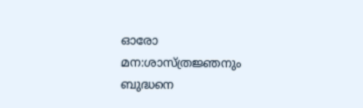ഓരോ മന:ശാസ്ത്രജ്ഞനും ബുദ്ധനെ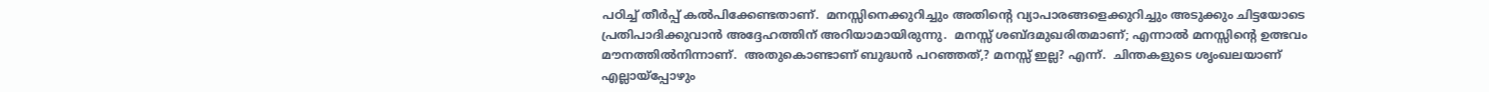പഠിച്ച്‌ തീർപ്പ്‌ കൽപിക്കേണ്ടതാണ്‌.  മനസ്സിനെക്കുറിച്ചും അതിന്റെ വ്യാപാരങ്ങളെക്കുറിച്ചും അടുക്കും ചിട്ടയോടെ പ്രതിപാദിക്കുവാൻ അദ്ദേഹത്തിന്‌ അറിയാമായിരുന്നു.  മനസ്സ്‌ ശബ്ദമുഖരിതമാണ്‌; എന്നാൽ മനസ്സിന്റെ ഉത്ഭവം മൗനത്തിൽനിന്നാണ്‌.  അതുകൊണ്ടാണ്‌ ബുദ്ധൻ പറഞ്ഞത്‌,? മനസ്സ്‌ ഇല്ല? എന്ന്‌.  ചിന്തകളുടെ ശൃംഖലയാണ്‌ എല്ലായ്പ്പോഴും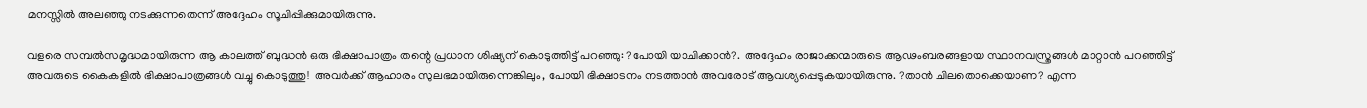മനസ്സിൽ അലഞ്ഞു നടക്കുന്നതെന്ന്‌ അദ്ദേഹം സൂചിപ്പിക്കുമായിരുന്നു.

വളരെ സമ്പൽസമൃദ്ധമായിരുന്ന ആ കാലത്ത്‌ ബുദ്ധൻ ഒരു ഭിക്ഷാപാത്രം തന്റെ പ്രധാന ശിഷ്യന്‌ കൊടുത്തിട്ട്‌ പറഞ്ഞു: ?പോയി യാചിക്കാൻ?.  അദ്ദേഹം രാജാക്കന്മാരുടെ ആഢംബരങ്ങളായ സ്ഥാനവസ്ത്രങ്ങൾ മാറ്റാൻ പറഞ്ഞിട്ട്‌ അവരുടെ കൈകളിൽ ഭിക്ഷാപാത്രങ്ങൾ വച്ചു കൊടുത്തു!  അവർക്ക്‌ ആഹാരം സുലഭമായിരുന്നെങ്കിലും, പോയി ഭിക്ഷാടനം നടത്താൻ അവരോട്‌ ആവശ്യപ്പെടുകയായിരുന്നു. ?താൻ ചിലതൊക്കെയാണ? എന്ന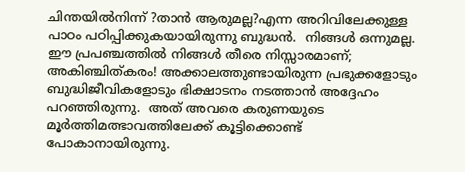ചിന്തയിൽനിന്ന്‌ ?താൻ ആരുമല്ല?എന്ന അറിവിലേക്കുള്ള പാഠം പഠിപ്പിക്കുകയായിരുന്നു ബുദ്ധൻ.  നിങ്ങൾ ഒന്നുമല്ല.  ഈ പ്രപഞ്ചത്തിൽ നിങ്ങൾ തീരെ നിസ്സാരമാണ്‌; അകിഞ്ചിത്കരം! അക്കാലത്തുണ്ടായിരുന്ന പ്രഭുക്കളോടും ബുദ്ധിജീവികളോടും ഭിക്ഷാടനം നടത്താൻ അദ്ദേഹം പറഞ്ഞിരുന്നു.  അത്‌ അവരെ കരുണയുടെ മൂർത്തിമത്ഭാവത്തിലേക്ക്‌ കൂട്ടിക്കൊണ്ട്‌ പോകാനായിരുന്നു.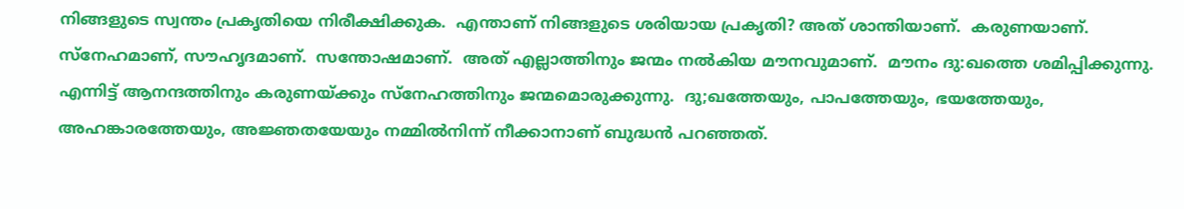നിങ്ങളുടെ സ്വന്തം പ്രകൃതിയെ നിരീക്ഷിക്കുക.  എന്താണ്‌ നിങ്ങളുടെ ശരിയായ പ്രകൃതി? അത്‌ ശാന്തിയാണ്‌.  കരുണയാണ്‌.  സ്നേഹമാണ്‌, സൗഹൃദമാണ്‌.  സന്തോഷമാണ്‌.  അത്‌ എല്ലാത്തിനും ജന്മം നൽകിയ മൗനവുമാണ്‌.  മൗനം ദു:ഖത്തെ ശമിപ്പിക്കുന്നു.  എന്നിട്ട്‌ ആനന്ദത്തിനും കരുണയ്ക്കും സ്നേഹത്തിനും ജന്മമൊരുക്കുന്നു.  ദു;ഖത്തേയും, പാപത്തേയും, ഭയത്തേയും, അഹങ്കാരത്തേയും, അജ്ഞതയേയും നമ്മിൽനിന്ന്‌ നീക്കാനാണ്‌ ബുദ്ധൻ പറഞ്ഞത്‌.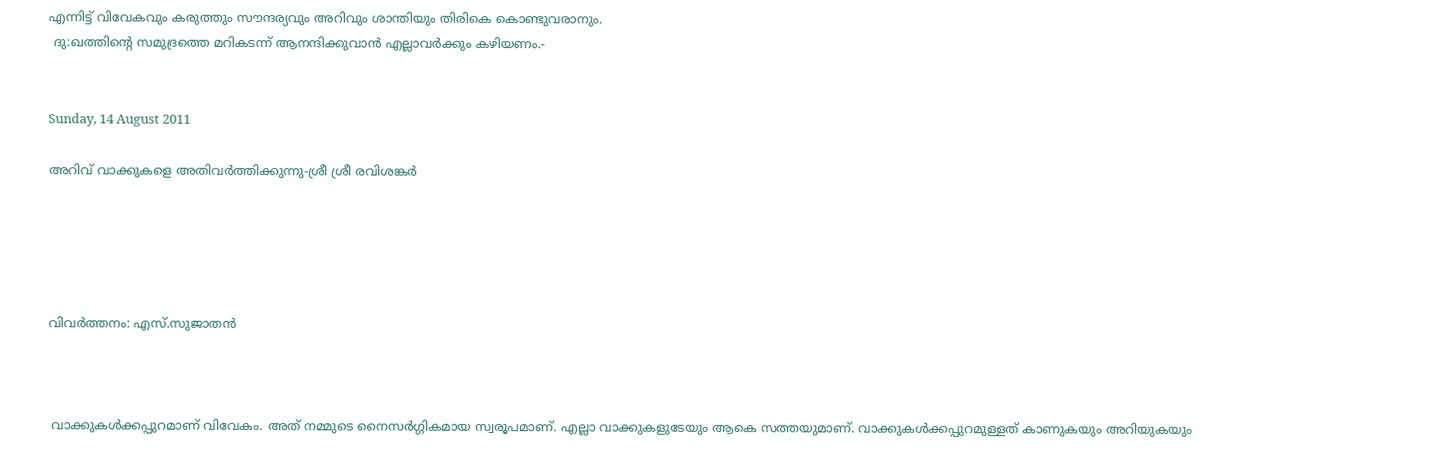എന്നിട്ട്‌ വിവേകവും കരുത്തും സൗന്ദര്യവും അറിവും ശാന്തിയും തിരികെ കൊണ്ടുവരാനും.
 ദു:ഖത്തിന്റെ സമുദ്രത്തെ മറികടന്ന്‌ ആനന്ദിക്കുവാൻ എല്ലാവർക്കും കഴിയണം.-


Sunday, 14 August 2011

അറിവ്‌ വാക്കുകളെ അതിവർത്തിക്കുന്നു-ശ്രീ ശ്രീ രവിശങ്കർ





വിവർത്തനം: എസ്‌.സുജാതൻ



 വാക്കുകൾക്കപ്പുറമാണ്‌ വിവേകം. അത്‌ നമ്മുടെ നൈസർഗ്ഗികമായ സ്വരൂപമാണ്‌. എല്ലാ വാക്കുകളുടേയും ആകെ സത്തയുമാണ്‌. വാക്കുകൾക്കപ്പുറമുള്ളത്‌ കാണുകയും അറിയുകയും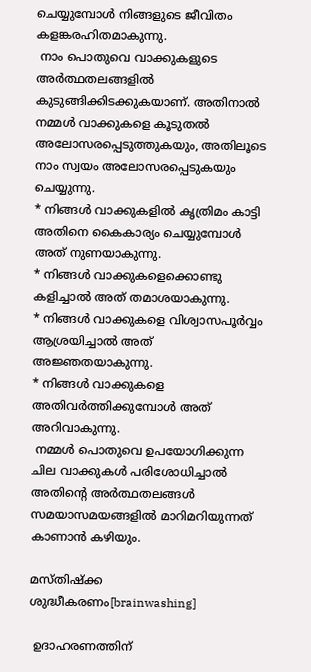ചെയ്യുമ്പോൾ നിങ്ങളുടെ ജീവിതം കളങ്കരഹിതമാകുന്നു.
 നാം പൊതുവെ വാക്കുകളുടെ അർത്ഥതലങ്ങളിൽ കുടുങ്ങിക്കിടക്കുകയാണ്‌. അതിനാൽ നമ്മൾ വാക്കുകളെ കൂടുതൽ അലോസരപ്പെടുത്തുകയും, അതിലൂടെ നാം സ്വയം അലോസരപ്പെടുകയും ചെയ്യുന്നു.
* നിങ്ങൾ വാക്കുകളിൽ കൃത്രിമം കാട്ടി അതിനെ കൈകാര്യം ചെയ്യുമ്പോൾ അത്‌ നുണയാകുന്നു.
* നിങ്ങൾ വാക്കുകളെക്കൊണ്ടു കളിച്ചാൽ അത്‌ തമാശയാകുന്നു.
* നിങ്ങൾ വാക്കുകളെ വിശ്വാസപൂർവ്വം ആശ്രയിച്ചാൽ അത്‌ അജ്ഞതയാകുന്നു.
* നിങ്ങൾ വാക്കുകളെ അതിവർത്തിക്കുമ്പോൾ അത്‌ അറിവാകുന്നു.
 നമ്മൾ പൊതുവെ ഉപയോഗിക്കുന്ന ചില വാക്കുകൾ പരിശോധിച്ചാൽ അതിന്റെ അർത്ഥതലങ്ങൾ സമയാസമയങ്ങളിൽ മാറിമറിയുന്നത്‌ കാണാൻ കഴിയും.

മസ്തിഷ്ക്ക ശുദ്ധീകരണം[brainwashing]

 ഉദാഹരണത്തിന്‌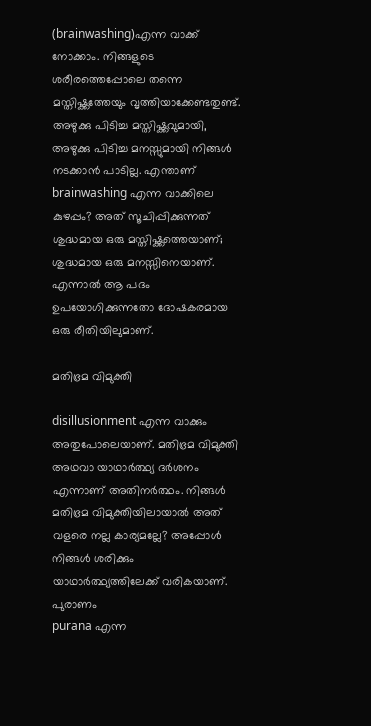(brainwashing)എന്ന വാക്ക്‌ നോക്കാം. നിങ്ങളുടെ ശരീരത്തെപ്പോലെ തന്നെ മസ്തിഷ്ക്കത്തേയും വൃത്തിയാക്കേണ്ടതുണ്ട്‌. അഴുക്കു പിടിച്ച മസ്തിഷ്ക്കവുമായി, അഴുക്കു പിടിച്ച മനസ്സുമായി നിങ്ങൾ നടക്കാൻ പാടില്ല. എന്താണ്‌ brainwashing എന്ന വാക്കിലെ കുഴപ്പം? അത്‌ സൂചിപ്പിക്കുന്നത്‌ ശുദ്ധമായ ഒരു മസ്തിഷ്ക്കത്തെയാണ്‌; ശുദ്ധമായ ഒരു മനസ്സിനെയാണ്‌. എന്നാൽ ആ പദം ഉപയോഗിക്കുന്നതോ ദോഷകരമായ ഒരു രീതിയിലുമാണ്‌.

മതിഭ്രമ വിമുക്തി

disillusionment എന്ന വാക്കും അതുപോലെയാണ്‌. മതിഭ്രമ വിമുക്തി അഥവാ യാഥാർത്ഥ്യ ദർശനം എന്നാണ്‌ അതിനർത്ഥം. നിങ്ങൾ മതിഭ്രമ വിമുക്തിയിലായാൽ അത്‌ വളരെ നല്ല കാര്യമല്ലേ? അപ്പോൾ നിങ്ങൾ ശരിക്കും യാഥാർത്ഥ്യത്തിലേക്ക്‌ വരികയാണ്‌.
പുരാണം
purana എന്ന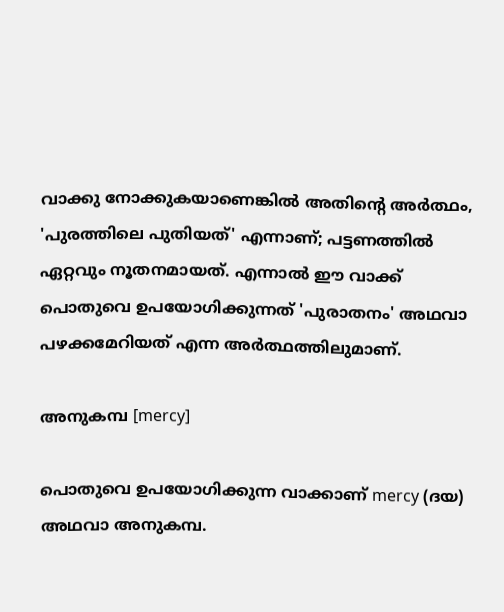വാക്കു നോക്കുകയാണെങ്കിൽ അതിന്റെ അർത്ഥം, 'പുരത്തിലെ പുതിയത്‌' എന്നാണ്‌; പട്ടണത്തിൽ ഏറ്റവും നൂതനമായത്‌. എന്നാൽ ഈ വാക്ക്‌ പൊതുവെ ഉപയോഗിക്കുന്നത്‌ 'പുരാതനം' അഥവാ പഴക്കമേറിയത്‌ എന്ന അർത്ഥത്തിലുമാണ്‌.

അനുകമ്പ [mercy]

പൊതുവെ ഉപയോഗിക്കുന്ന വാക്കാണ്‌ mercy (ദയ) അഥവാ അനുകമ്പ.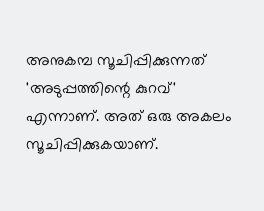അനുകമ്പ സൂചിപ്പിക്കുന്നത്‌ 'അടുപ്പത്തിന്റെ കുറവ്‌' എന്നാണ്‌. അത്‌ ഒരു അകലം സൂചിപ്പിക്കുകയാണ്‌.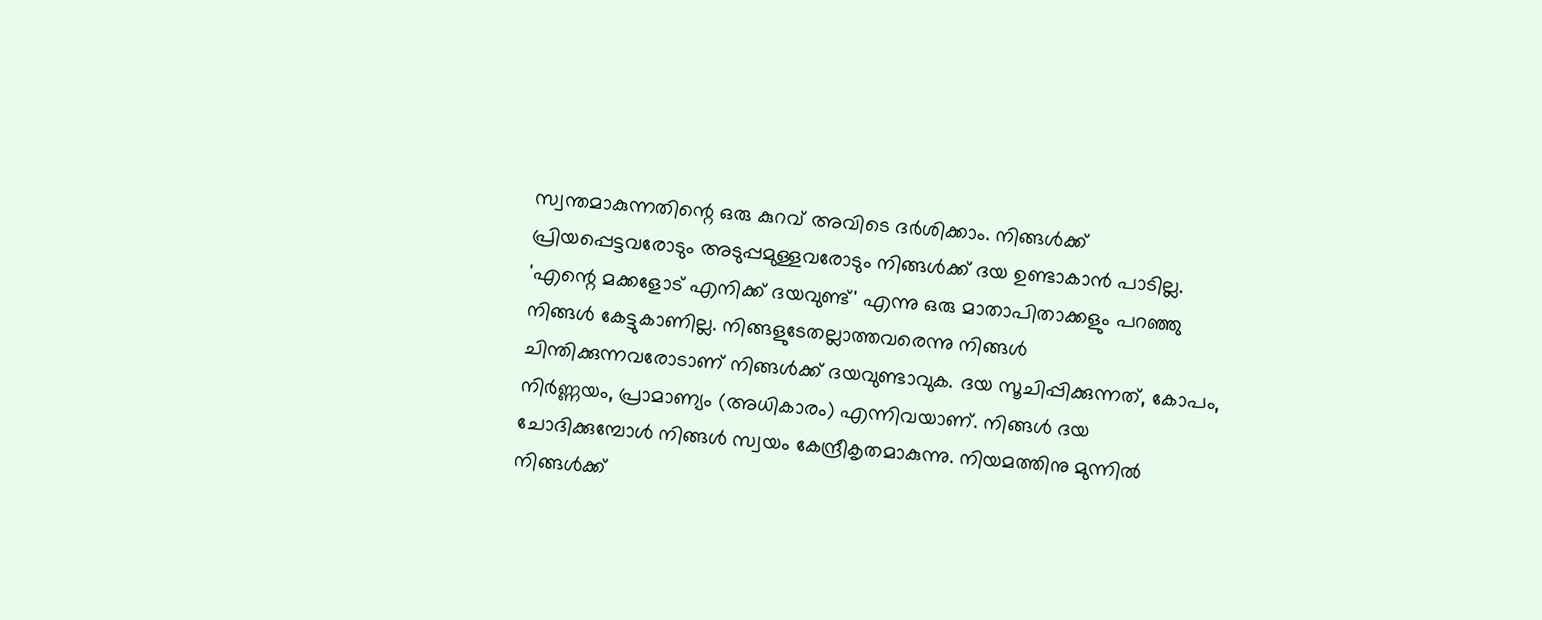സ്വന്തമാകുന്നതിന്റെ ഒരു കുറവ്‌ അവിടെ ദർശിക്കാം. നിങ്ങൾക്ക്‌ പ്രിയപ്പെട്ടവരോടും അടുപ്പമുള്ളവരോടും നിങ്ങൾക്ക്‌ ദയ ഉണ്ടാകാൻ പാടില്ല. 'എന്റെ മക്കളോട്‌ എനിക്ക്‌ ദയവുണ്ട്‌' എന്നു ഒരു മാതാപിതാക്കളും പറഞ്ഞു നിങ്ങൾ കേട്ടുകാണില്ല. നിങ്ങളുടേതല്ലാത്തവരെന്നു നിങ്ങൾ ചിന്തിക്കുന്നവരോടാണ്‌ നിങ്ങൾക്ക്‌ ദയവുണ്ടാവുക. ദയ സൂചിപ്പിക്കുന്നത്‌, കോപം, നിർണ്ണയം, പ്രാമാണ്യം (അധികാരം) എന്നിവയാണ്‌. നിങ്ങൾ ദയ ചോദിക്കുമ്പോൾ നിങ്ങൾ സ്വയം കേന്ദ്രീകൃതമാകുന്നു. നിയമത്തിനു മുന്നിൽ നിങ്ങൾക്ക്‌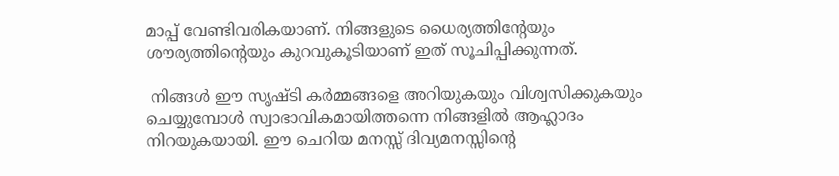മാപ്പ്‌ വേണ്ടിവരികയാണ്‌. നിങ്ങളുടെ ധൈര്യത്തിന്റേയും ശൗര്യത്തിന്റെയും കുറവുകൂടിയാണ്‌ ഇത്‌ സൂചിപ്പിക്കുന്നത്‌.

 നിങ്ങൾ ഈ സൃഷ്ടി കർമ്മങ്ങളെ അറിയുകയും വിശ്വസിക്കുകയും ചെയ്യുമ്പോൾ സ്വാഭാവികമായിത്തന്നെ നിങ്ങളിൽ ആഹ്ലാദം നിറയുകയായി. ഈ ചെറിയ മനസ്സ്‌ ദിവ്യമനസ്സിന്റെ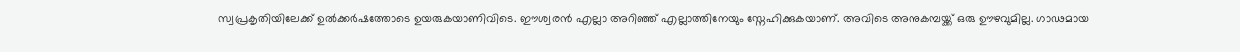സ്വപ്രകൃതിയിലേക്ക്‌ ഉൽക്കർഷത്തോടെ ഉയരുകയാണിവിടെ. ഈശ്വരൻ എല്ലാ അറിഞ്ഞ്‌ എല്ലാത്തിനേയും സ്നേഹിക്കുകയാണ്‌. അവിടെ അനുകമ്പയ്ക്ക്‌ ഒരു ഊഴവുമില്ല. ഗാഢമായ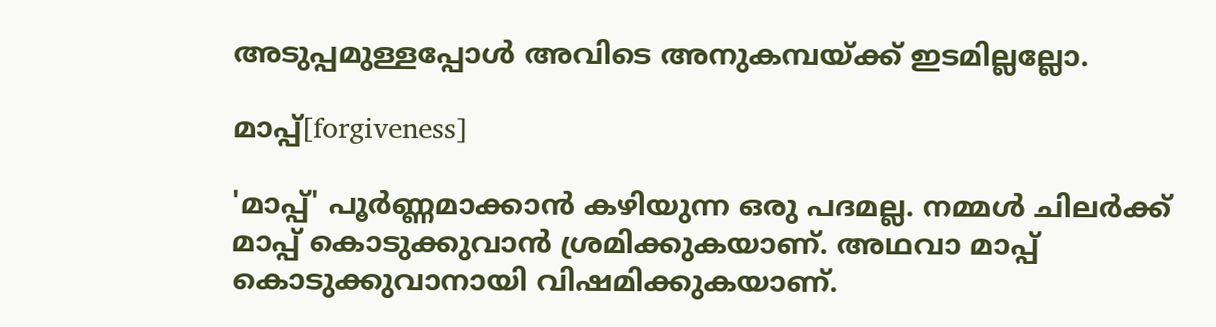അടുപ്പമുള്ളപ്പോൾ അവിടെ അനുകമ്പയ്ക്ക്‌ ഇടമില്ലല്ലോ.

മാപ്പ്‌[forgiveness]

'മാപ്പ്‌' പൂർണ്ണമാക്കാൻ കഴിയുന്ന ഒരു പദമല്ല. നമ്മൾ ചിലർക്ക്‌ മാപ്പ്‌ കൊടുക്കുവാൻ ശ്രമിക്കുകയാണ്‌. അഥവാ മാപ്പ്‌ കൊടുക്കുവാനായി വിഷമിക്കുകയാണ്‌.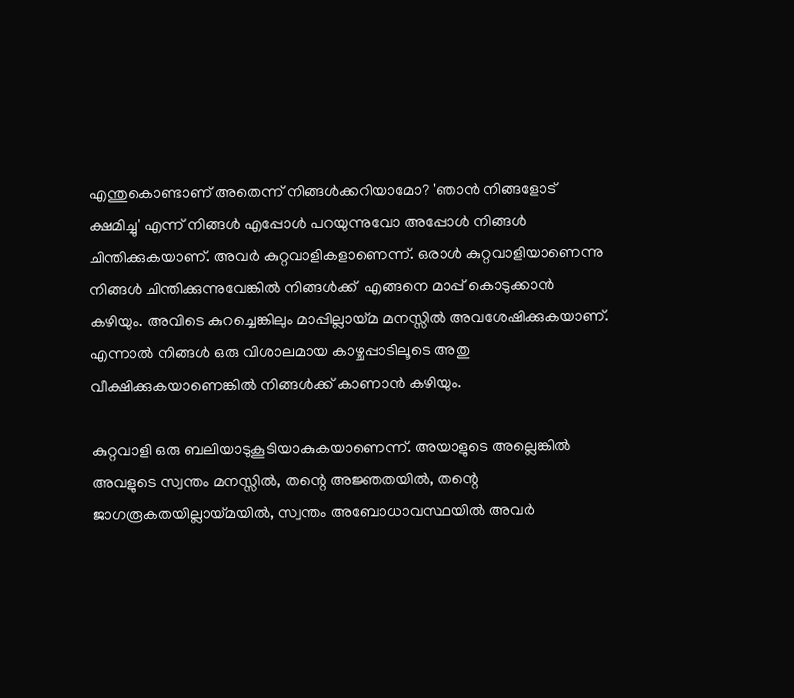എന്തുകൊണ്ടാണ്‌ അതെന്ന്‌ നിങ്ങൾക്കറിയാമോ? 'ഞാൻ നിങ്ങളോട്‌ ക്ഷമിച്ചു' എന്ന്‌ നിങ്ങൾ എപ്പോൾ പറയുന്നുവോ അപ്പോൾ നിങ്ങൾ ചിന്തിക്കുകയാണ്‌. അവർ കുറ്റവാളികളാണെന്ന്‌. ഒരാൾ കുറ്റവാളിയാണെന്നു നിങ്ങൾ ചിന്തിക്കുന്നുവേങ്കിൽ നിങ്ങൾക്ക്‌  എങ്ങനെ മാപ്പ്‌ കൊടുക്കാൻ കഴിയും. അവിടെ കുറച്ചെങ്കിലും മാപ്പില്ലായ്മ മനസ്സിൽ അവശേഷിക്കുകയാണ്‌. എന്നാൽ നിങ്ങൾ ഒരു വിശാലമായ കാഴ്ചപ്പാടിലൂടെ അതു വീക്ഷിക്കുകയാണെങ്കിൽ നിങ്ങൾക്ക്‌ കാണാൻ കഴിയും.

കുറ്റവാളി ഒരു ബലിയാടുകൂടിയാകുകയാണെന്ന്‌. അയാളുടെ അല്ലെങ്കിൽ അവളുടെ സ്വന്തം മനസ്സിൽ, തന്റെ അജ്ഞതയിൽ, തന്റെ ജാഗരൂകതയില്ലായ്മയിൽ, സ്വന്തം അബോധാവസ്ഥയിൽ അവർ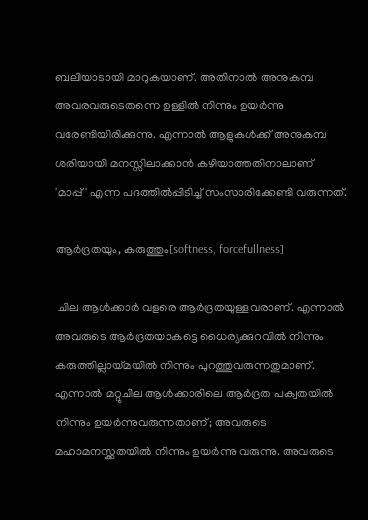ബലിയാടായി മാറുകയാണ്‌. അതിനാൽ അനുകമ്പ അവരവരുടെതന്നെ ഉള്ളിൽ നിന്നും ഉയർന്നു വരേണ്ടിയിരിക്കുന്നു. എന്നാൽ ആളുകൾക്ക്‌ അനുകമ്പ ശരിയായി മനസ്സിലാക്കാൻ കഴിയാത്തതിനാലാണ്‌ 'മാപ്പ്‌' എന്ന പദത്തിൽപ്പിടിച്ച്‌ സംസാരിക്കേണ്ടി വരുന്നത്‌.

ആർദ്രതയും, കരുത്തും[softness, forcefullness]

 ചില ആൾക്കാർ വളരെ ആർദ്രതയുള്ളവരാണ്‌. എന്നാൽ അവരുടെ ആർദ്രതയാകട്ടെ ധൈര്യക്കുറവിൽ നിന്നും കരുത്തില്ലായ്മയിൽ നിന്നും പുറത്തുവരുന്നതുമാണ്‌. എന്നാൽ മറ്റുചില ആൾക്കാരിലെ ആർദ്രത പക്വതയിൽ നിന്നും ഉയർന്നുവരുന്നതാണ്‌; അവരുടെ മഹാമനസ്ക്കതയിൽ നിന്നും ഉയർന്നു വരുന്നു. അവരുടെ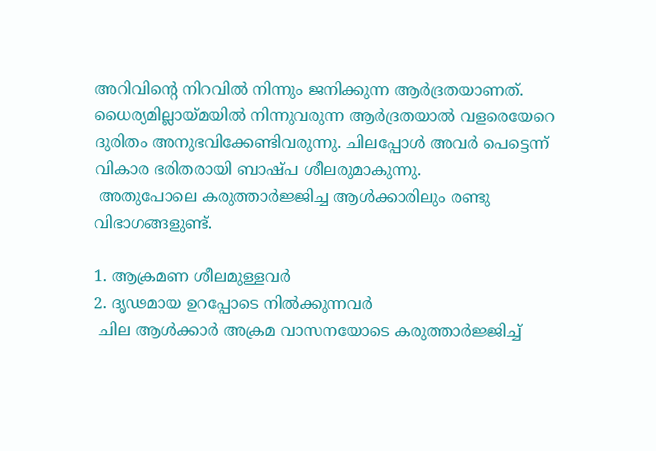അറിവിന്റെ നിറവിൽ നിന്നും ജനിക്കുന്ന ആർദ്രതയാണത്‌. ധൈര്യമില്ലായ്മയിൽ നിന്നുവരുന്ന ആർദ്രതയാൽ വളരെയേറെ ദുരിതം അനുഭവിക്കേണ്ടിവരുന്നു. ചിലപ്പോൾ അവർ പെട്ടെന്ന്‌ വികാര ഭരിതരായി ബാഷ്പ ശീലരുമാകുന്നു.
 അതുപോലെ കരുത്താർജ്ജിച്ച ആൾക്കാരിലും രണ്ടു വിഭാഗങ്ങളുണ്ട്‌.

1. ആക്രമണ ശീലമുള്ളവർ
2. ദൃഢമായ ഉറപ്പോടെ നിൽക്കുന്നവർ
 ചില ആൾക്കാർ അക്രമ വാസനയോടെ കരുത്താർജ്ജിച്ച്‌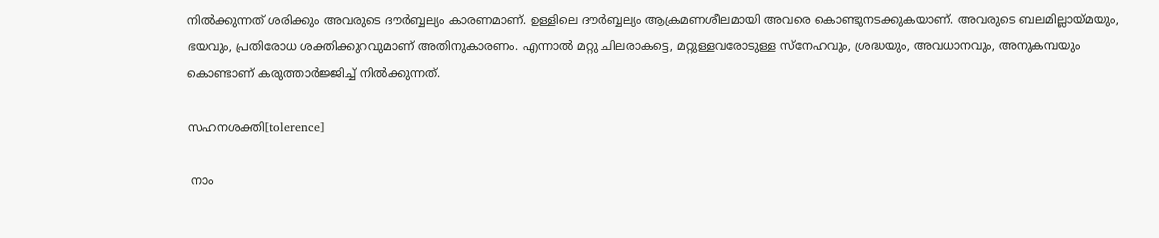നിൽക്കുന്നത്‌ ശരിക്കും അവരുടെ ദൗർബ്ബല്യം കാരണമാണ്‌. ഉള്ളിലെ ദൗർബ്ബല്യം ആക്രമണശീലമായി അവരെ കൊണ്ടുനടക്കുകയാണ്‌. അവരുടെ ബലമില്ലായ്മയും, ഭയവും, പ്രതിരോധ ശക്തിക്കുറവുമാണ്‌ അതിനുകാരണം. എന്നാൽ മറ്റു ചിലരാകട്ടെ, മറ്റുള്ളവരോടുള്ള സ്നേഹവും, ശ്രദ്ധയും, അവധാനവും, അനുകമ്പയും കൊണ്ടാണ്‌ കരുത്താർജ്ജിച്ച്‌ നിൽക്കുന്നത്‌.

സഹനശക്തി[tolerence]

 നാം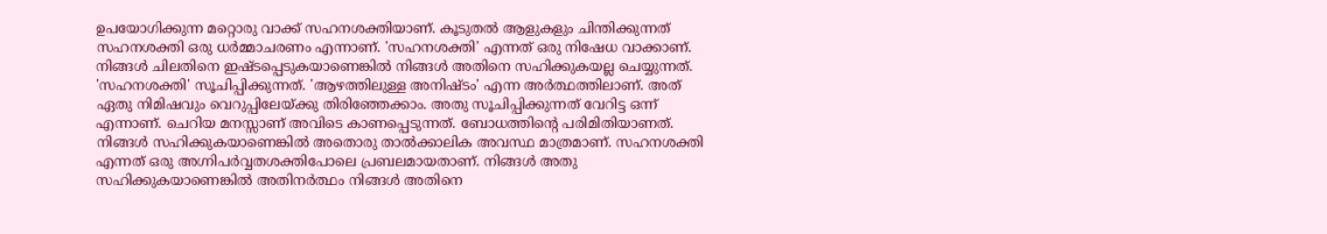ഉപയോഗിക്കുന്ന മറ്റൊരു വാക്ക്‌ സഹനശക്തിയാണ്‌. കൂടുതൽ ആളുകളും ചിന്തിക്കുന്നത്‌ സഹനശക്തി ഒരു ധർമ്മാചരണം എന്നാണ്‌. 'സഹനശക്തി' എന്നത്‌ ഒരു നിഷേധ വാക്കാണ്‌. നിങ്ങൾ ചിലതിനെ ഇഷ്ടപ്പെടുകയാണെങ്കിൽ നിങ്ങൾ അതിനെ സഹിക്കുകയല്ല ചെയ്യുന്നത്‌. 'സഹനശക്തി' സൂചിപ്പിക്കുന്നത്‌. 'ആഴത്തിലുള്ള അനിഷ്ടം' എന്ന അർത്ഥത്തിലാണ്‌. അത്‌ ഏതു നിമിഷവും വെറുപ്പിലേയ്ക്കു തിരിഞ്ഞേക്കാം. അതു സൂചിപ്പിക്കുന്നത്‌ വേറിട്ട ഒന്ന്‌ എന്നാണ്‌. ചെറിയ മനസ്സാണ്‌ അവിടെ കാണപ്പെടുന്നത്‌. ബോധത്തിന്റെ പരിമിതിയാണത്‌. നിങ്ങൾ സഹിക്കുകയാണെങ്കിൽ അതൊരു താൽക്കാലിക അവസ്ഥ മാത്രമാണ്‌. സഹനശക്തി എന്നത്‌ ഒരു അഗ്നിപർവ്വതശക്തിപോലെ പ്രബലമായതാണ്‌. നിങ്ങൾ അതു സഹിക്കുകയാണെങ്കിൽ അതിനർത്ഥം നിങ്ങൾ അതിനെ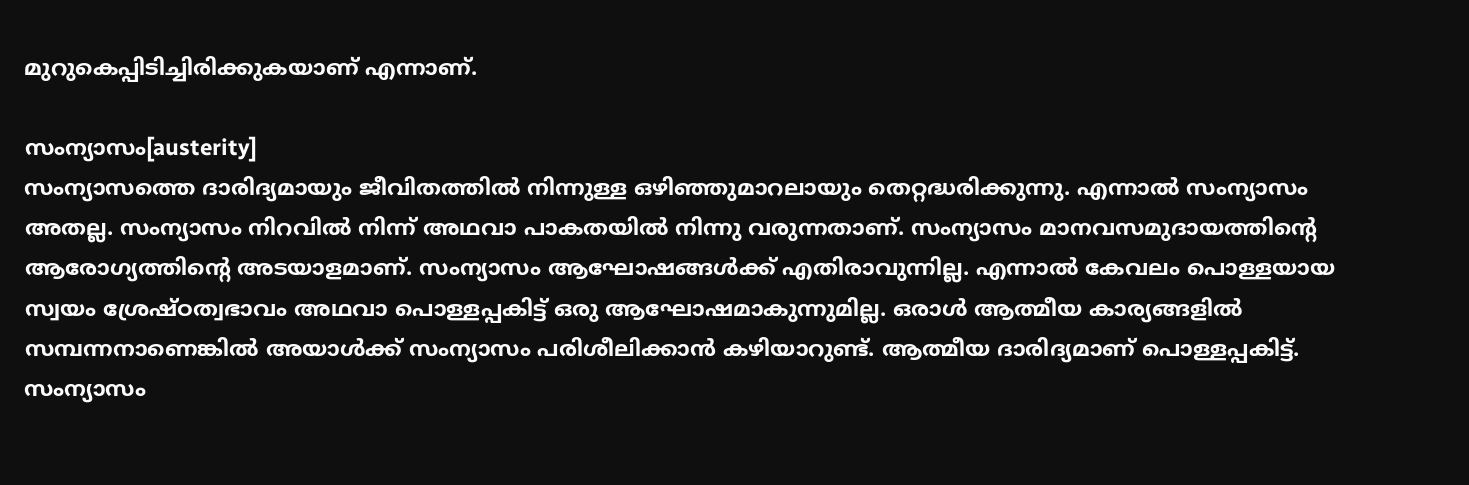മുറുകെപ്പിടിച്ചിരിക്കുകയാണ്‌ എന്നാണ്‌.

സംന്യാസം[austerity]
സംന്യാസത്തെ ദാരിദ്യമായും ജീവിതത്തിൽ നിന്നുള്ള ഒഴിഞ്ഞുമാറലായും തെറ്റദ്ധരിക്കുന്നു. എന്നാൽ സംന്യാസം അതല്ല. സംന്യാസം നിറവിൽ നിന്ന്‌ അഥവാ പാകതയിൽ നിന്നു വരുന്നതാണ്‌. സംന്യാസം മാനവസമുദായത്തിന്റെ ആരോഗ്യത്തിന്റെ അടയാളമാണ്‌. സംന്യാസം ആഘോഷങ്ങൾക്ക്‌ എതിരാവുന്നില്ല. എന്നാൽ കേവലം പൊള്ളയായ സ്വയം ശ്രേഷ്ഠത്വഭാവം അഥവാ പൊള്ളപ്പകിട്ട്‌ ഒരു ആഘോഷമാകുന്നുമില്ല. ഒരാൾ ആത്മീയ കാര്യങ്ങളിൽ സമ്പന്നനാണെങ്കിൽ അയാൾക്ക്‌ സംന്യാസം പരിശീലിക്കാൻ കഴിയാറുണ്ട്‌. ആത്മീയ ദാരിദ്യമാണ്‌ പൊള്ളപ്പകിട്ട്‌. സംന്യാസം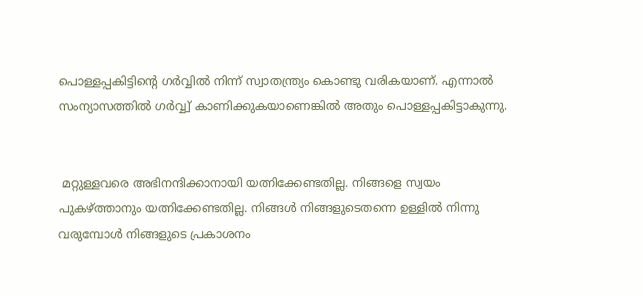പൊള്ളപ്പകിട്ടിന്റെ ഗർവ്വിൽ നിന്ന്‌ സ്വാതന്ത്ര്യം കൊണ്ടു വരികയാണ്‌. എന്നാൽ സംന്യാസത്തിൽ ഗർവ്വ്വ്‌ കാണിക്കുകയാണെങ്കിൽ അതും പൊള്ളപ്പകിട്ടാകുന്നു.


 മറ്റുള്ളവരെ അഭിനന്ദിക്കാനായി യത്നിക്കേണ്ടതില്ല. നിങ്ങളെ സ്വയം പുകഴ്ത്താനും യത്നിക്കേണ്ടതില്ല. നിങ്ങൾ നിങ്ങളുടെതന്നെ ഉള്ളിൽ നിന്നു വരുമ്പോൾ നിങ്ങളുടെ പ്രകാശനം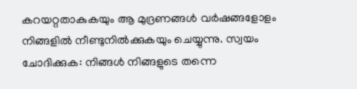കറയറ്റതാകുകയും ആ മുദ്രണങ്ങൾ വർഷങ്ങളോളം നിങ്ങളിൽ നീണ്ടുനിൽക്കുകയും ചെയ്യുന്നു. സ്വയം ചോദിക്കുക: നിങ്ങൾ നിങ്ങളുടെ തന്നെ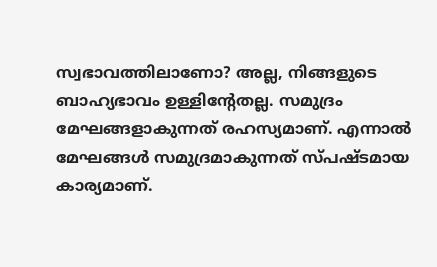സ്വഭാവത്തിലാണോ? അല്ല, നിങ്ങളുടെ ബാഹ്യഭാവം ഉള്ളിന്റേതല്ല. സമുദ്രം മേഘങ്ങളാകുന്നത്‌ രഹസ്യമാണ്‌. എന്നാൽ മേഘങ്ങൾ സമുദ്രമാകുന്നത്‌ സ്പഷ്ടമായ കാര്യമാണ്‌.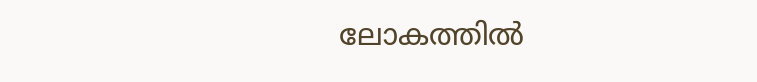ലോകത്തിൽ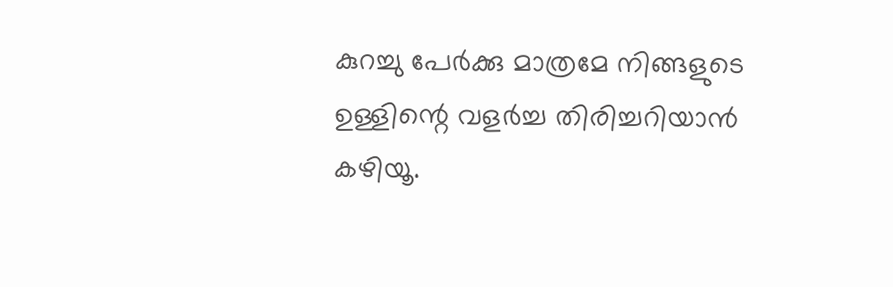കുറച്ചു പേർക്കു മാത്രമേ നിങ്ങളുടെ ഉള്ളിന്റെ വളർച്ച തിരിച്ചറിയാൻ കഴിയൂ.